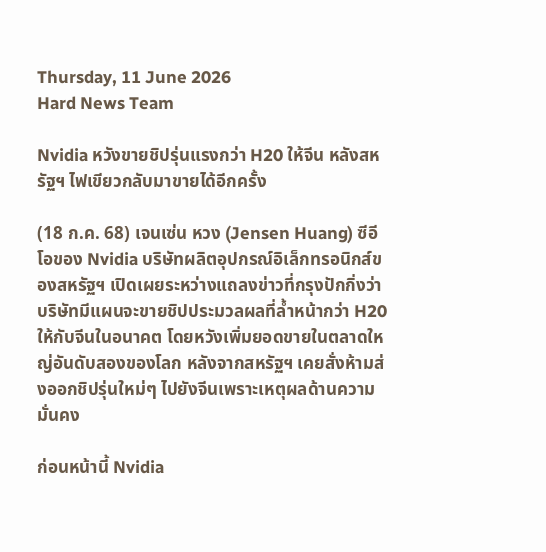Thursday, 11 June 2026
Hard News Team

Nvidia หวังขายชิปรุ่นแรงกว่า H20 ให้จีน หลังสหรัฐฯ ไฟเขียวกลับมาขายได้อีกครั้ง

(18 ก.ค. 68) เจนเซ่น หวง (Jensen Huang) ซีอีโอของ Nvidia บริษัทผลิตอุปกรณ์อิเล็กทรอนิกส์ของสหรัฐฯ เปิดเผยระหว่างแถลงข่าวที่กรุงปักกิ่งว่า บริษัทมีแผนจะขายชิปประมวลผลที่ล้ำหน้ากว่า H20 ให้กับจีนในอนาคต โดยหวังเพิ่มยอดขายในตลาดใหญ่อันดับสองของโลก หลังจากสหรัฐฯ เคยสั่งห้ามส่งออกชิปรุ่นใหม่ๆ ไปยังจีนเพราะเหตุผลด้านความมั่นคง

ก่อนหน้านี้ Nvidia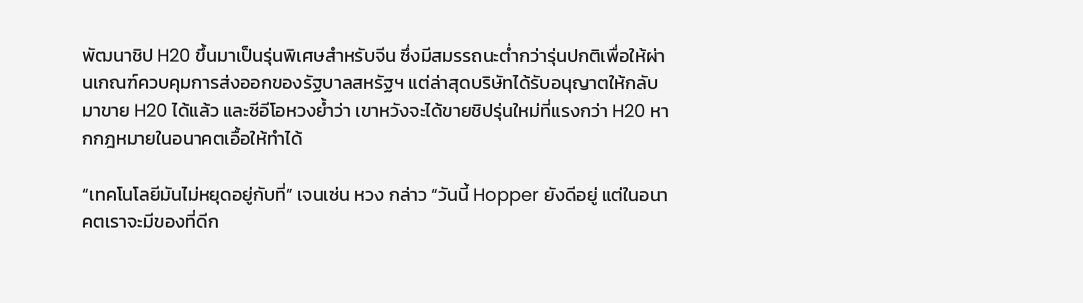พัฒนาชิป H20 ขึ้นมาเป็นรุ่นพิเศษสำหรับจีน ซึ่งมีสมรรถนะต่ำกว่ารุ่นปกติเพื่อให้ผ่านเกณฑ์ควบคุมการส่งออกของรัฐบาลสหรัฐฯ แต่ล่าสุดบริษัทได้รับอนุญาตให้กลับมาขาย H20 ได้แล้ว และซีอีโอหวงย้ำว่า เขาหวังจะได้ขายชิปรุ่นใหม่ที่แรงกว่า H20 หากกฎหมายในอนาคตเอื้อให้ทำได้

“เทคโนโลยีมันไม่หยุดอยู่กับที่” เจนเซ่น หวง กล่าว “วันนี้ Hopper ยังดีอยู่ แต่ในอนาคตเราจะมีของที่ดีก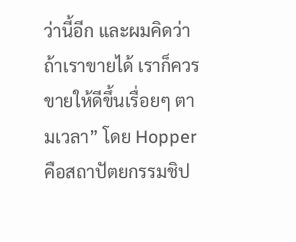ว่านี้อีก และผมคิดว่าถ้าเราขายได้ เราก็ควรขายให้ดีขึ้นเรื่อยๆ ตามเวลา” โดย Hopper คือสถาปัตยกรรมชิป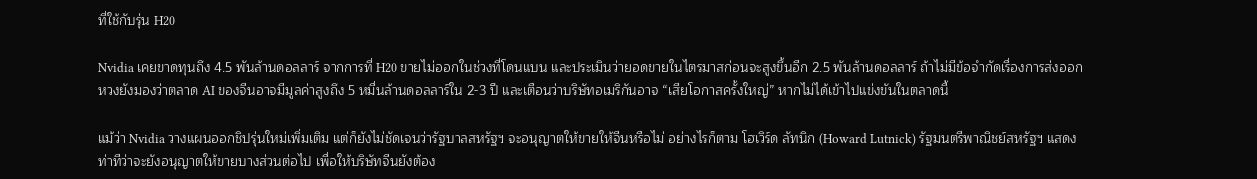ที่ใช้กับรุ่น H20

Nvidia เคยขาดทุนถึง 4.5 พันล้านดอลลาร์ จากการที่ H20 ขายไม่ออกในช่วงที่โดนแบน และประเมินว่ายอดขายในไตรมาสก่อนจะสูงขึ้นอีก 2.5 พันล้านดอลลาร์ ถ้าไม่มีข้อจำกัดเรื่องการส่งออก หวงยังมองว่าตลาด AI ของจีนอาจมีมูลค่าสูงถึง 5 หมื่นล้านดอลลาร์ใน 2-3 ปี และเตือนว่าบริษัทอเมริกันอาจ “เสียโอกาสครั้งใหญ่” หากไม่ได้เข้าไปแข่งขันในตลาดนี้

แม้ว่า Nvidia วางแผนออกชิปรุ่นใหม่เพิ่มเติม แต่ก็ยังไม่ชัดเจนว่ารัฐบาลสหรัฐฯ จะอนุญาตให้ขายให้จีนหรือไม่ อย่างไรก็ตาม โฮเวิร์ด ลัทนิก (Howard Lutnick) รัฐมนตรีพาณิชย์สหรัฐฯ แสดงท่าทีว่าจะยังอนุญาตให้ขายบางส่วนต่อไป เพื่อให้บริษัทจีนยังต้อง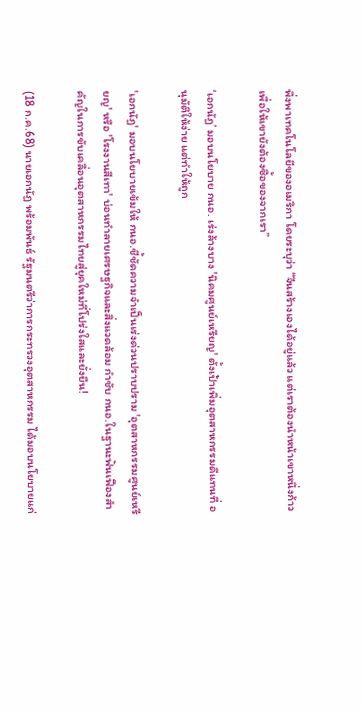พึ่งพาเทคโนโลยีของอเมริกา โดยระบุว่า “จีนสร้างเองได้อยู่แล้ว แต่เราต้องนำหน้าเขาหนึ่งก้าว เพื่อให้เขายังต้องซื้อของจากเรา”

‘เอกนัฏ’ มอบนโยบาย กนอ. เร่งล้างบาง 'นิคมศูนย์เหรียญ' ตั้งเป้าเพิ่มอุตสาหกรรมดีแทนที่ อนุมัติให้ง่าย แต่ทำให้ถูก

'เอกนัฏ' มอบนโยบายเข้มให้ กนอ.ชี้ชัดความจำเป็นเร่งด่วนปราบปราม 'อุตสาหกรรมศูนย์เหรียญ' หรือ 'โรงงานสีเทา' บ่อนทำลายเศรษฐกิจและสิ่งแวดล้อม กำชับ กนอ.ในฐานะฟันเฟืองสำคัญในการขับเคลื่อนอุตสาหกรรมไทยสู่ยุคใหม่ที่โปร่งใสและยั่งยืน!

(18 ก.ค.68) นายเอกนัฏ พร้อมพันธ์ รัฐมนตรีว่าการกระทรวงอุตสาหกรรม ได้มอบนโยบายแก่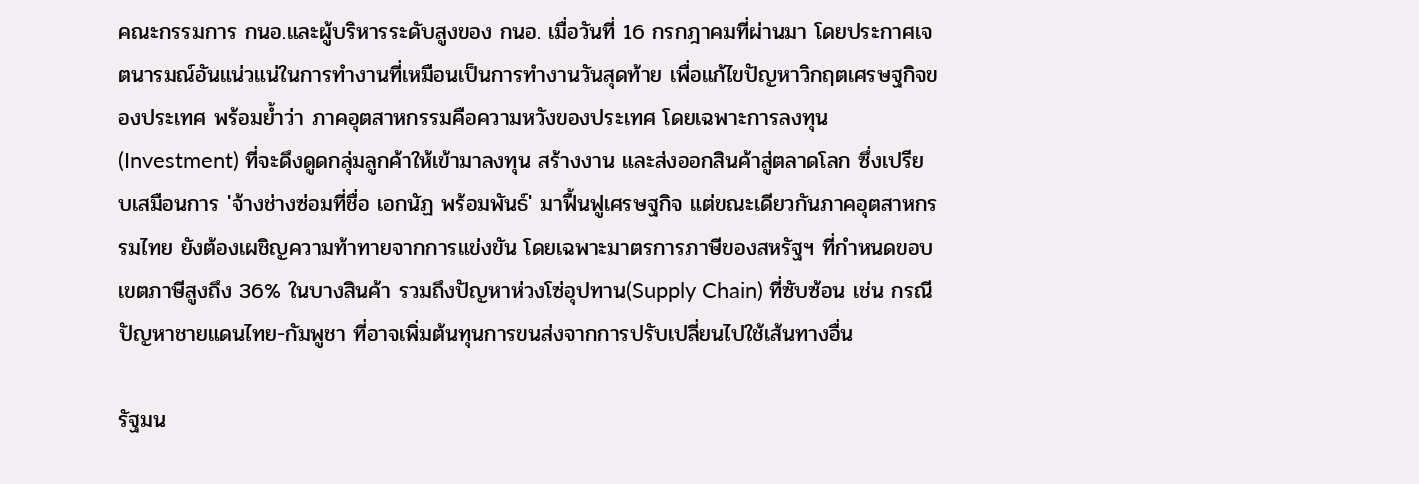คณะกรรมการ กนอ.และผู้บริหารระดับสูงของ กนอ. เมื่อวันที่ 16 กรกฎาคมที่ผ่านมา โดยประกาศเจตนารมณ์อันแน่วแน่ในการทำงานที่เหมือนเป็นการทำงานวันสุดท้าย เพื่อแก้ไขปัญหาวิกฤตเศรษฐกิจของประเทศ พร้อมย้ำว่า ภาคอุตสาหกรรมคือความหวังของประเทศ โดยเฉพาะการลงทุน (Investment) ที่จะดึงดูดกลุ่มลูกค้าให้เข้ามาลงทุน สร้างงาน และส่งออกสินค้าสู่ตลาดโลก ซึ่งเปรียบเสมือนการ 'จ้างช่างซ่อมที่ชื่อ เอกนัฏ พร้อมพันธ์' มาฟื้นฟูเศรษฐกิจ แต่ขณะเดียวกันภาคอุตสาหกรรมไทย ยังต้องเผชิญความท้าทายจากการแข่งขัน โดยเฉพาะมาตรการภาษีของสหรัฐฯ ที่กำหนดขอบเขตภาษีสูงถึง 36% ในบางสินค้า รวมถึงปัญหาห่วงโซ่อุปทาน(Supply Chain) ที่ซับซ้อน เช่น กรณีปัญหาชายแดนไทย-กัมพูชา ที่อาจเพิ่มต้นทุนการขนส่งจากการปรับเปลี่ยนไปใช้เส้นทางอื่น

รัฐมน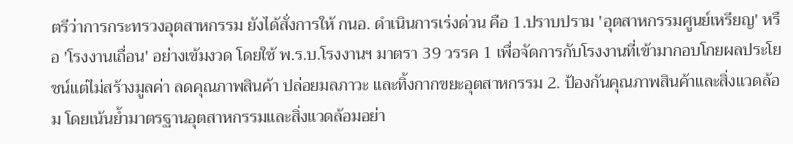ตรีว่าการกระทรวงอุตสาหกรรม ยังได้สั่งการให้ กนอ. ดำเนินการเร่งด่วน คือ 1.ปราบปราม 'อุตสาหกรรมศูนย์เหรียญ' หรือ 'โรงงานเถื่อน' อย่างเข้มงวด โดยใช้ พ.ร.บ.โรงงานฯ มาตรา 39 วรรค 1 เพื่อจัดการกับโรงงานที่เข้ามากอบโกยผลประโยชน์แต่ไม่สร้างมูลค่า ลดคุณภาพสินค้า ปล่อยมลภาวะ และทิ้งกากขยะอุตสาหกรรม 2. ป้องกันคุณภาพสินค้าและสิ่งแวดล้อม โดยเน้นย้ำมาตรฐานอุตสาหกรรมและสิ่งแวดล้อมอย่า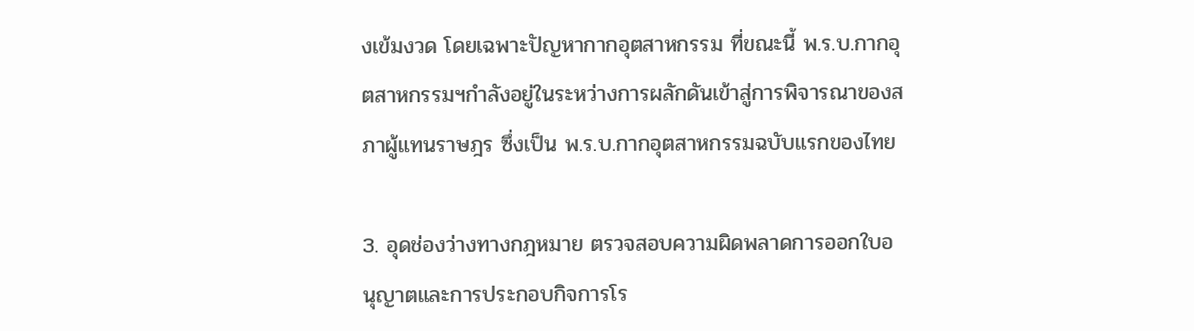งเข้มงวด โดยเฉพาะปัญหากากอุตสาหกรรม ที่ขณะนี้ พ.ร.บ.กากอุตสาหกรรมฯกำลังอยู่ในระหว่างการผลักดันเข้าสู่การพิจารณาของสภาผู้แทนราษฎร ซึ่งเป็น พ.ร.บ.กากอุตสาหกรรมฉบับแรกของไทย

3. อุดช่องว่างทางกฎหมาย ตรวจสอบความผิดพลาดการออกใบอนุญาตและการประกอบกิจการโร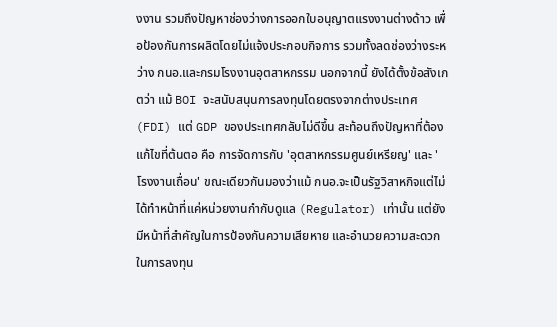งงาน รวมถึงปัญหาช่องว่างการออกใบอนุญาตแรงงานต่างด้าว เพื่อป้องกันการผลิตโดยไม่แจ้งประกอบกิจการ รวมทั้งลดช่องว่างระหว่าง กนอ.และกรมโรงงานอุตสาหกรรม นอกจากนี้ ยังได้ตั้งข้อสังเกตว่า แม้ BOI จะสนับสนุนการลงทุนโดยตรงจากต่างประเทศ (FDI) แต่ GDP ของประเทศกลับไม่ดีขึ้น สะท้อนถึงปัญหาที่ต้องแก้ไขที่ต้นตอ คือ การจัดการกับ 'อุตสาหกรรมศูนย์เหรียญ' และ 'โรงงานเถื่อน' ขณะเดียวกันมองว่าแม้ กนอ.จะเป็นรัฐวิสาหกิจแต่ไม่ได้ทำหน้าที่แค่หน่วยงานกำกับดูแล (Regulator) เท่านั้น แต่ยังมีหน้าที่สำคัญในการป้องกันความเสียหาย และอำนวยความสะดวกในการลงทุน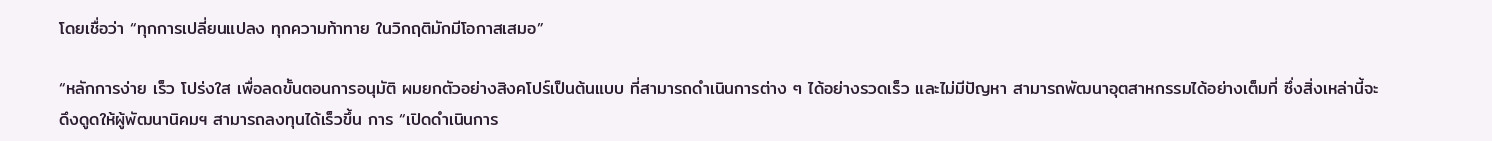โดยเชื่อว่า “ทุกการเปลี่ยนแปลง ทุกความท้าทาย ในวิกฤติมักมีโอกาสเสมอ”

“หลักการง่าย เร็ว โปร่งใส เพื่อลดขั้นตอนการอนุมัติ ผมยกตัวอย่างสิงคโปร์เป็นต้นแบบ ที่สามารถดำเนินการต่าง ๆ ได้อย่างรวดเร็ว และไม่มีปัญหา สามารถพัฒนาอุตสาหกรรมได้อย่างเต็มที่ ซึ่งสิ่งเหล่านี้จะดึงดูดให้ผู้พัฒนานิคมฯ สามารถลงทุนได้เร็วขึ้น การ “เปิดดำเนินการ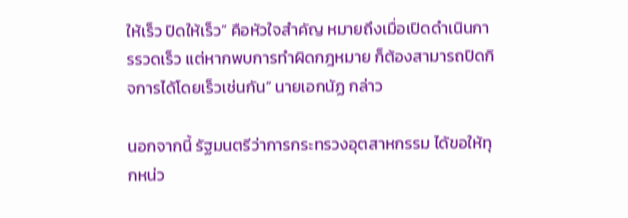ให้เร็ว ปิดให้เร็ว” คือหัวใจสำคัญ หมายถึงเมื่อเปิดดำเนินการรวดเร็ว แต่หากพบการทำผิดกฎหมาย ก็ต้องสามารถปิดกิจการได้โดยเร็วเช่นกัน” นายเอกนัฏ กล่าว

นอกจากนี้ รัฐมนตรีว่าการกระทรวงอุตสาหกรรม ได้ขอให้ทุกหน่ว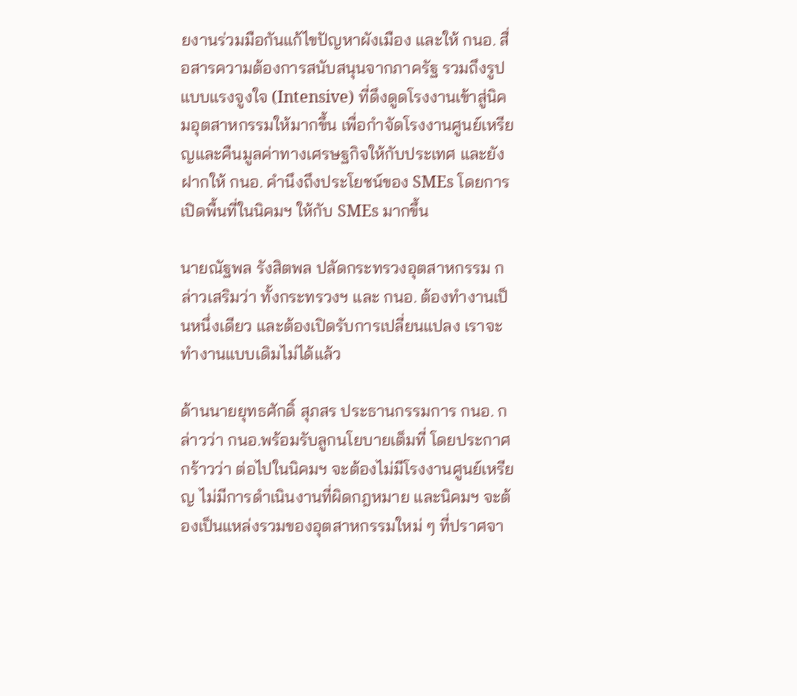ยงานร่วมมือกันแก้ไขปัญหาผังเมือง และให้ กนอ. สื่อสารความต้องการสนับสนุนจากภาครัฐ รวมถึงรูปแบบแรงจูงใจ (Intensive) ที่ดึงดูดโรงงานเข้าสู่นิคมอุตสาหกรรมให้มากขึ้น เพื่อกำจัดโรงงานศูนย์เหรียญและคืนมูลค่าทางเศรษฐกิจให้กับประเทศ และยังฝากให้ กนอ. คำนึงถึงประโยชน์ของ SMEs โดยการเปิดพื้นที่ในนิคมฯ ให้กับ SMEs มากขึ้น

นายณัฐพล รังสิตพล ปลัดกระทรวงอุตสาหกรรม กล่าวเสริมว่า ทั้งกระทรวงฯ และ กนอ. ต้องทำงานเป็นหนึ่งเดียว และต้องเปิดรับการเปลี่ยนแปลง เราจะทำงานแบบเดิมไม่ได้แล้ว

ด้านนายยุทธศักดิ์ สุภสร ประธานกรรมการ กนอ. กล่าวว่า กนอ.พร้อมรับลูกนโยบายเต็มที่ โดยประกาศกร้าวว่า ต่อไปในนิคมฯ จะต้องไม่มีโรงงานศูนย์เหรียญ ไม่มีการดำเนินงานที่ผิดกฎหมาย และนิคมฯ จะต้องเป็นแหล่งรวมของอุตสาหกรรมใหม่ ๆ ที่ปราศจา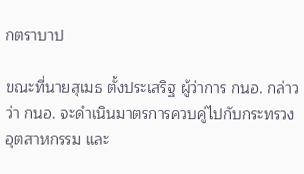กตราบาป

ขณะที่นายสุเมธ ตั้งประเสริฐ ผู้ว่าการ กนอ. กล่าวว่า กนอ. จะดำเนินมาตรการควบคู่ไปกับกระทรวงอุตสาหกรรม และ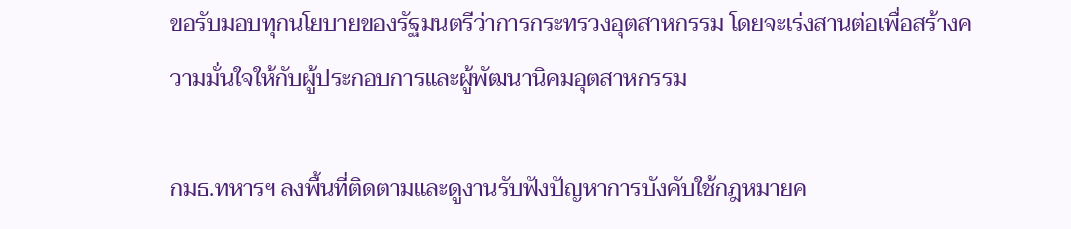ขอรับมอบทุกนโยบายของรัฐมนตรีว่าการกระทรวงอุตสาหกรรม โดยจะเร่งสานต่อเพื่อสร้างความมั่นใจให้กับผู้ประกอบการและผู้พัฒนานิคมอุตสาหกรรม

กมธ.ทหารฯ ลงพื้นที่ติดตามและดูงานรับฟังปัญหาการบังคับใช้กฎหมายค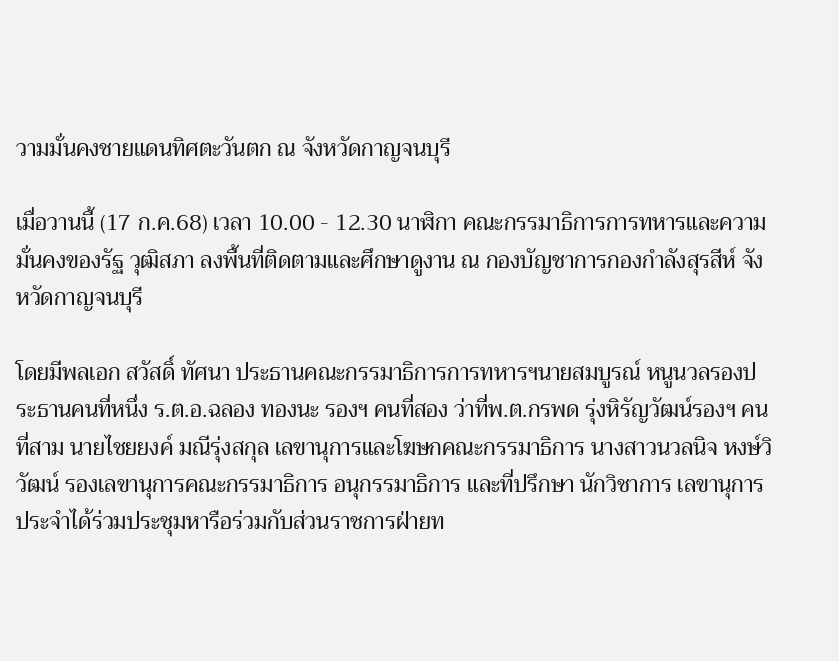วามมั่นคงชายแดนทิศตะวันตก ณ จังหวัดกาญจนบุรี

เมื่อวานนี้ (17 ก.ค.68) เวลา 10.00 - 12.30 นาฬิกา คณะกรรมาธิการการทหารและความมั่นคงของรัฐ วุฒิสภา ลงพื้นที่ติดตามและศึกษาดูงาน ณ กองบัญชาการกองกำลังสุรสีห์ จังหวัดกาญจนบุรี

โดยมีพลเอก สวัสดิ์ ทัศนา ประธานคณะกรรมาธิการการทหารฯนายสมบูรณ์ หนูนวลรองประธานคนที่หนึ่ง ร.ต.อ.ฉลอง ทองนะ รองฯ คนที่สอง ว่าที่พ.ต.กรพด รุ่งหิรัญวัฒน์รองฯ คนที่สาม นายไชยยงค์ มณีรุ่งสกุล เลขานุการและโฆษกคณะกรรมาธิการ นางสาวนวลนิจ หงษ์วิวัฒน์ รองเลขานุการคณะกรรมาธิการ อนุกรรมาธิการ และที่ปรึกษา นักวิชาการ เลขานุการประจำได้ร่วมประชุมหารือร่วมกับส่วนราชการฝ่ายท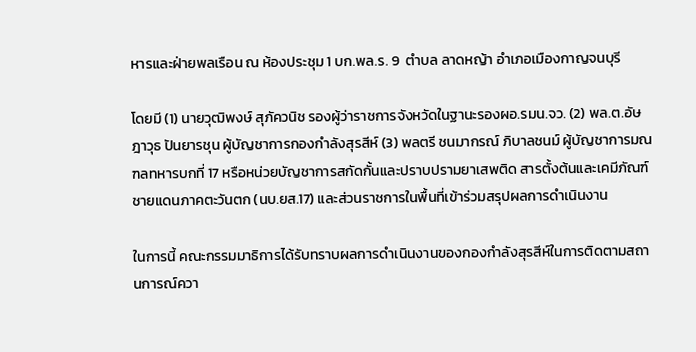หารและฝ่ายพลเรือน ณ ห้องประชุม 1 บก.พล.ร. 9  ตำบล ลาดหญ้า อำเภอเมืองกาญจนบุรี

โดยมี (1) นายวุฒิพงษ์ สุภัควนิช รองผู้ว่าราชการจังหวัดในฐานะรองผอ.รมน.จว. (2) พล.ต.อัษฎาวุธ ปันยารชุน ผู้บัญชาการกองกำลังสุรสีห์ (3) พลตรี ชนมากรณ์ ภิบาลชนม์ ผู้บัญชาการมณฑลทหารบกที่ 17 หรือหน่วยบัญชาการสกัดกั้นและปราบปรามยาเสพติด สารตั้งต้นและเคมีภัณฑ์ ชายแดนภาคตะวันตก (นบ.ยส.17) และส่วนราชการในพื้นที่เข้าร่วมสรุปผลการดำเนินงาน

ในการนี้ คณะกรรมมาธิการได้รับทราบผลการดำเนินงานของกองกำลังสุรสีห์ในการติดตามสถานการณ์ควา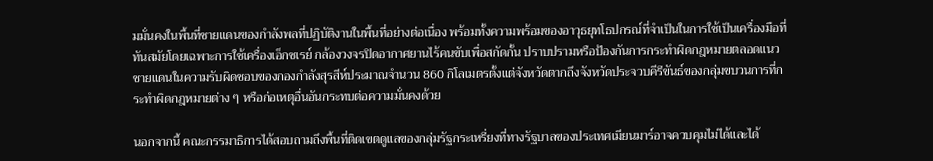มมั่นคงในพื้นที่ชายแดนของกำลังพลที่ปฏิบัติงานในพื้นที่อย่างต่อเนื่อง พร้อมทั้งความพร้อมของอาวุธยุทโธปกรณ์ที่จำเป็นในการใช้เป็นเครื่องมือที่ทันสมัยโดยเฉพาะการใช้เครื่องเอ็กซเรย์ กล้องวงจรปิดอากาศยานไร้คนขับเพื่อสกัดกั้น ปราบปรามหรือป้องกันการกระทำผิดกฎหมายตลอดแนวชายแดนในความรับผิดชอบของกองกำลังสุรสีห์ประมาณจำนวน 860 กิโลเมตรตั้งแต่จังหวัดตากถึงจังหวัดประจวบคีรีขันธ์ของกลุ่มขบวนการที่กระทำผิดกฎหมายต่าง ๆ หรือก่อเหตุอื่นอันกระทบต่อความมั่นคงด้วย

นอกจากนี้ คณะกรรมาธิการได้สอบถามถึงพื้นที่ติดเขตดูแลของกลุ่มรัฐกระเหรี่ยงที่ทางรัฐบาลของประเทศเมียนมาร์อาจควบคุมไม่ได้และได้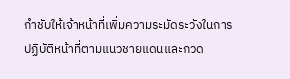กำชับให้เจ้าหน้าที่เพิ่มความระมัดระวังในการปฏิบัติหน้าที่ตามแนวชายแดนและกวด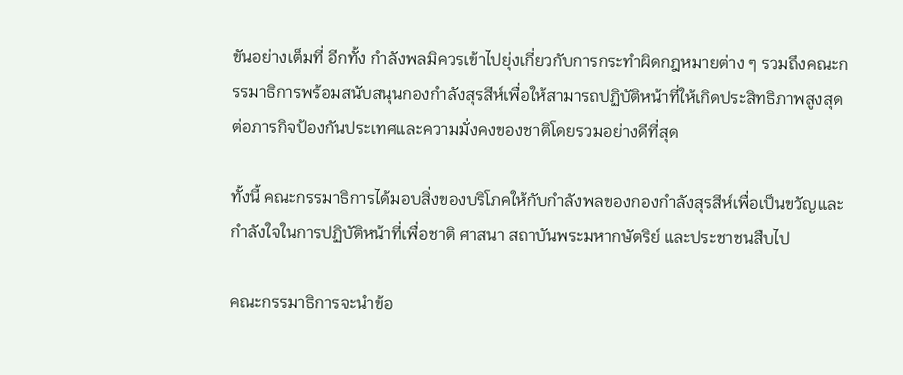ขันอย่างเต็มที่ อีกทั้ง กำลังพลมิควรเข้าไปยุ่งเกี่ยวกับการกระทำผิดกฎหมายต่าง ๆ รวมถึงคณะกรรมาธิการพร้อมสนับสนุนกองกำลังสุรสีห์เพื่อให้สามารถปฏิบัติหน้าที่ให้เกิดประสิทธิภาพสูงสุดต่อภารกิจป้องกันประเทศและความมั่งคงของชาติโดยรวมอย่างดีที่สุด

ทั้งนี้ คณะกรรมาธิการได้มอบสิ่งของบริโภคให้กับกำลังพลของกองกำลังสุรสีห์เพื่อเป็นขวัญและกำลังใจในการปฏิบัติหน้าที่เพื่อชาติ ศาสนา สถาบันพระมหากษัตริย์ และประชาชนสืบไป

คณะกรรมาธิการจะนำข้อ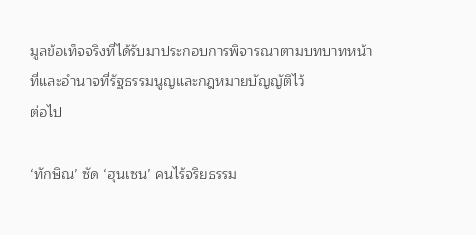มูลข้อเท็จจริงที่ได้รับมาประกอบการพิจารณาตามบทบาทหน้าที่และอำนาจที่รัฐธรรมนูญและกฎหมายบัญญัติไว้
ต่อไป

‘ทักษิณ’ ซัด ‘ฮุนเซน’ คนไร้จริยธรรม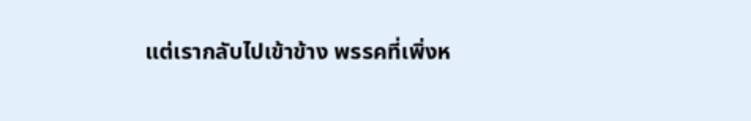แต่เรากลับไปเข้าข้าง พรรคที่เพิ่งห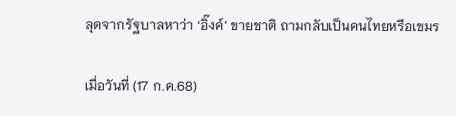ลุดจากรัฐบาลหาว่า ‘อิ๊งค์’ ขายชาติ ถามกลับเป็นคนไทยหรือเขมร

เมื่อวันที่ (17 ก.ค.68)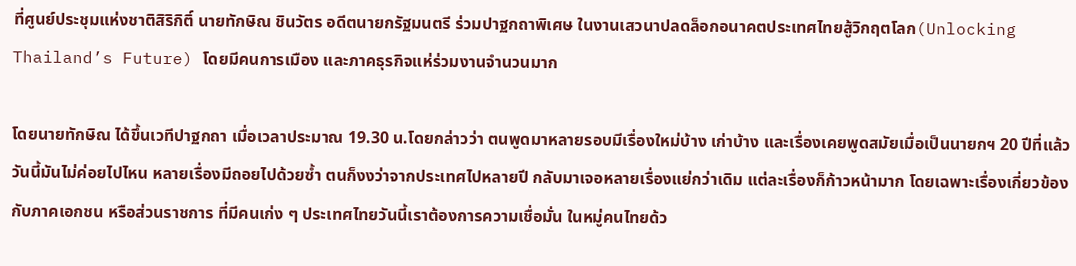ที่ศูนย์ประชุมแห่งชาติสิริกิติ์ นายทักษิณ ชินวัตร อดีตนายกรัฐมนตรี ร่วมปาฐกถาพิเศษ ในงานเสวนาปลดล็อกอนาคตประเทศไทยสู้วิกฤตโลก(Unlocking Thailand’s Future) โดยมีคนการเมือง และภาคธุรกิจแห่ร่วมงานจำนวนมาก

โดยนายทักษิณ ได้ขึ้นเวทีปาฐกถา เมื่อเวลาประมาณ 19.30 น.โดยกล่าวว่า ตนพูดมาหลายรอบมีเรื่องใหม่บ้าง เก่าบ้าง และเรื่องเคยพูดสมัยเมื่อเป็นนายกฯ 20 ปีที่แล้ว วันนี้มันไม่ค่อยไปไหน หลายเรื่องมีถอยไปด้วยซ้ำ ตนก็งงว่าจากประเทศไปหลายปี กลับมาเจอหลายเรื่องแย่กว่าเดิม แต่ละเรื่องก็ก้าวหน้ามาก โดยเฉพาะเรื่องเกี่ยวข้องกับภาคเอกชน หรือส่วนราชการ ที่มีคนเก่ง ๆ ประเทศไทยวันนี้เราต้องการความเชื่อมั่น ในหมู่คนไทยด้ว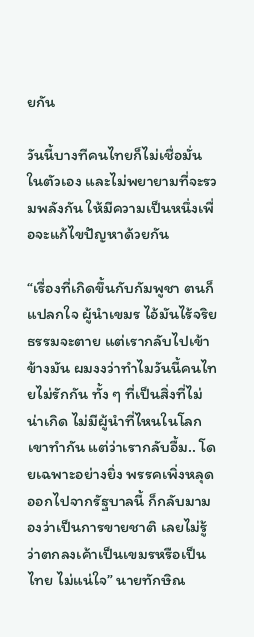ยกัน

วันนี้บางทีคนไทยก็ไม่เชื่อมั่นในตัวเอง และไม่พยายามที่จะรวมพลังกัน ให้มีความเป็นหนึ่งเพื่อจะแก้ไขปัญหาด้วยกัน

“เรื่องที่เกิดขึ้นกับกัมพูชา ตนก็แปลกใจ ผู้นำเขมร ไอ้มันไร้จริยธรรมจะตาย แต่เรากลับไปเข้าข้างมัน ผมงงว่าทำไมวันนี้คนไทยไม่รักกัน ทั้ง ๆ ที่เป็นสิ่งที่ไม่น่าเกิด ไม่มีผู้นำที่ไหนในโลกเขาทำกัน แต่ว่าเรากลับอื้ม.. โดยเฉพาะอย่างยิ่ง พรรคเพิ่งหลุดออกไปจากรัฐบาลนี้ ก็กลับมามองว่าเป็นการขายชาติ เลยไม่รู้ว่าตกลงเค้าเป็นเขมรหรือเป็นไทย ไม่แน่ใจ” นายทักษิณ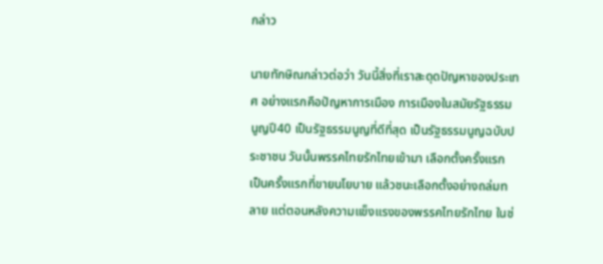กล่าว

นายทักษิณกล่าวต่อว่า วันนี้สิ่งที่เราสะดุดปัญหาของประเทศ อย่างแรกคือปัญหาการเมือง การเมืองในสมัยรัฐธรรมนูญปี40 เป็นรัฐธรรมนูญที่ดีที่สุด เป็นรัฐธรรมนูญฉบับประชาชน วันนั้นพรรคไทยรักไทยเข้ามา เลือกตั้งครั้งแรก เป็นครั้งแรกที่ขายนโยบาย แล้วชนะเลือกตั้งอย่างถล่มทลาย แต่ตอนหลังความแข็งแรงของพรรคไทยรักไทย ในช่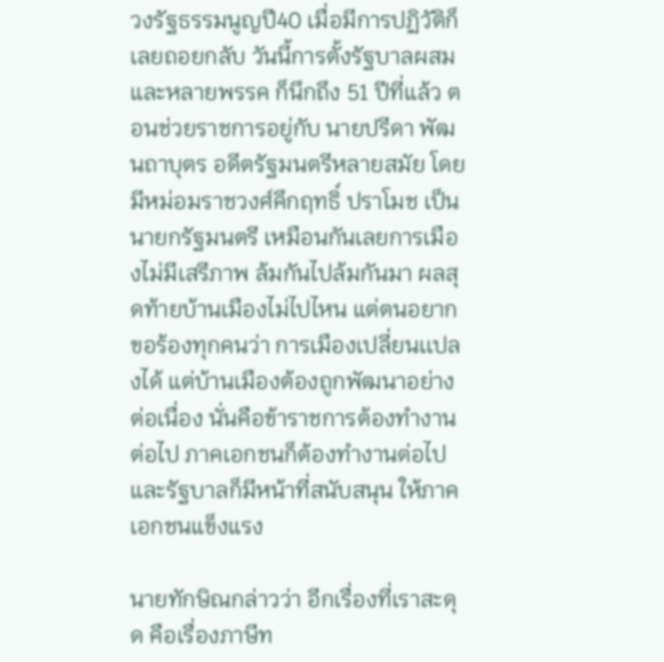วงรัฐธรรมนูญปี40 เมื่อมีการปฏิวัติก็เลยถอยกลับ วันนี้การตั้งรัฐบาลผสมและหลายพรรค ก็นึกถึง 51 ปีที่แล้ว ตอนช่วยราชการอยู่กับ นายปรีดา พัฒนถาบุตร อดีตรัฐมนตรีหลายสมัย โดยมีหม่อมราชวงศ์คึกฤทธิ์ ปราโมช เป็นนายกรัฐมนตรี เหมือนกันเลยการเมืองไม่มีเสรีภาพ ล้มกันไปล้มกันมา ผลสุดท้ายบ้านเมืองไม่ไปไหน แต่ตนอยากขอร้องทุกคนว่า การเมืองเปลี่ยนเเปลงได้ แต่บ้านเมืองต้องถูกพัฒนาอย่างต่อเนื่อง นั่นคือข้าราชการต้องทำงานต่อไป ภาคเอกชนก็ต้องทำงานต่อไป และรัฐบาลก็มีหน้าที่สนับสนุน ให้ภาคเอกชนแข็งแรง

นายทักษิณกล่าวว่า อีกเรื่องที่เราสะดุด คือเรื่องภาษีท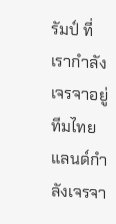รัมป์ ที่เรากำลังเจรจาอยู่ ทีมไทยแลนด์กำลังเจรจา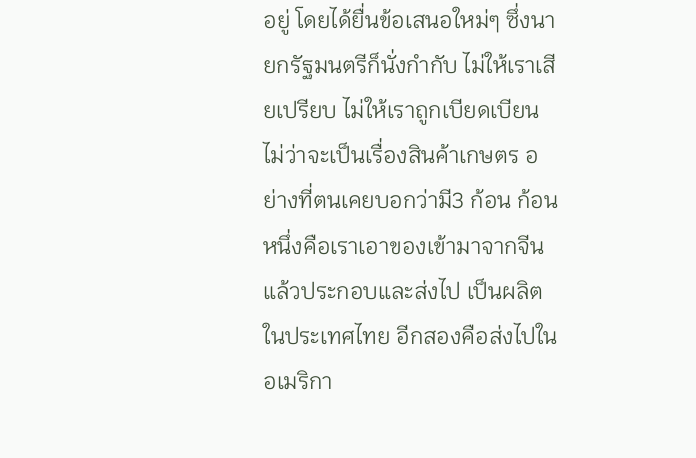อยู่ โดยได้ยื่นข้อเสนอใหม่ๆ ซึ่งนายกรัฐมนตรีก็นั่งกำกับ ไม่ให้เราเสียเปรียบ ไม่ให้เราถูกเบียดเบียน ไม่ว่าจะเป็นเรื่องสินค้าเกษตร อย่างที่ตนเคยบอกว่ามี3 ก้อน ก้อนหนึ่งคือเราเอาของเข้ามาจากจีน แล้วประกอบและส่งไป เป็นผลิตในประเทศไทย อีกสองคือส่งไปในอเมริกา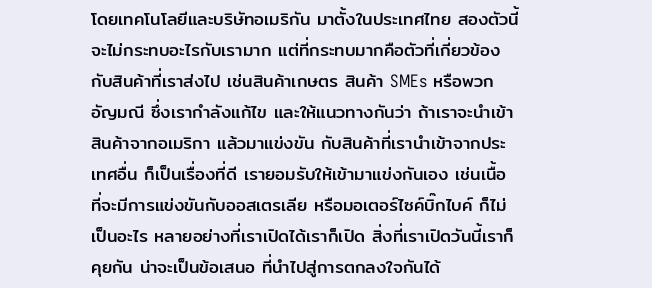โดยเทคโนโลยีและบริษัทอเมริกัน มาตั้งในประเทศไทย สองตัวนี้จะไม่กระทบอะไรกับเรามาก แต่ที่กระทบมากคือตัวที่เกี่ยวข้อง กับสินค้าที่เราส่งไป เช่นสินค้าเกษตร สินค้า SMEs หรือพวกอัญมณี ซึ่งเรากำลังแก้ไข และให้แนวทางกันว่า ถ้าเราจะนำเข้าสินค้าจากอเมริกา แล้วมาแข่งขัน กับสินค้าที่เรานำเข้าจากประเทศอื่น ก็เป็นเรื่องที่ดี เรายอมรับให้เข้ามาแข่งกันเอง เช่นเนื้อ ที่จะมีการแข่งขันกับออสเตรเลีย หรือมอเตอร์ไซค์บิ๊กไบค์ ก็ไม่เป็นอะไร หลายอย่างที่เราเปิดได้เราก็เปิด สิ่งที่เราเปิดวันนี้เราก็คุยกัน น่าจะเป็นข้อเสนอ ที่นำไปสู่การตกลงใจกันได้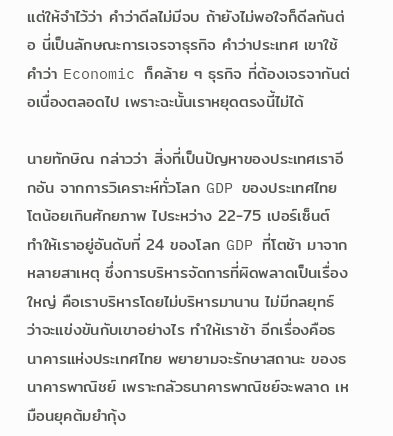แต่ให้จำไว้ว่า คำว่าดีลไม่มีจบ ถ้ายังไม่พอใจก็ดีลกันต่อ นี่เป็นลักษณะการเจรจาธุรกิจ คำว่าประเทศ เขาใช้คำว่า Economic ก็คล้าย ๆ ธุรกิจ ที่ต้องเจรจากันต่อเนื่องตลอดไป เพราะฉะนั้นเราหยุดตรงนี้ไม่ได้

นายทักษิณ กล่าวว่า สิ่งที่เป็นปัญหาของประเทศเราอีกอัน จากการวิเคราะห์ทั่วโลก GDP ของประเทศไทย โตน้อยเกินศักยภาพ ไประหว่าง 22-75 เปอร์เซ็นต์ ทำให้เราอยู่อันดับที่ 24 ของโลก GDP ที่โตช้า มาจากหลายสาเหตุ ซึ่งการบริหารจัดการที่ผิดพลาดเป็นเรื่องใหญ่ คือเราบริหารโดยไม่บริหารมานาน ไม่มีกลยุทธ์ ว่าจะแข่งขันกับเขาอย่างไร ทำให้เราช้า อีกเรื่องคือธนาคารแห่งประเทศไทย พยายามจะรักษาสถานะ ของธนาคารพาณิชย์ เพราะกลัวธนาคารพาณิชย์จะพลาด เหมือนยุคต้มยำกุ้ง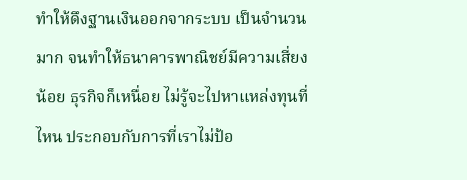ทำให้ดึงฐานเงินออกจากระบบ เป็นจำนวนมาก จนทำให้ธนาคารพาณิชย์มีความเสี่ยงน้อย ธุรกิจก็เหนื่อย ไม่รู้จะไปหาแหล่งทุนที่ไหน ประกอบกับการที่เราไม่ป้อ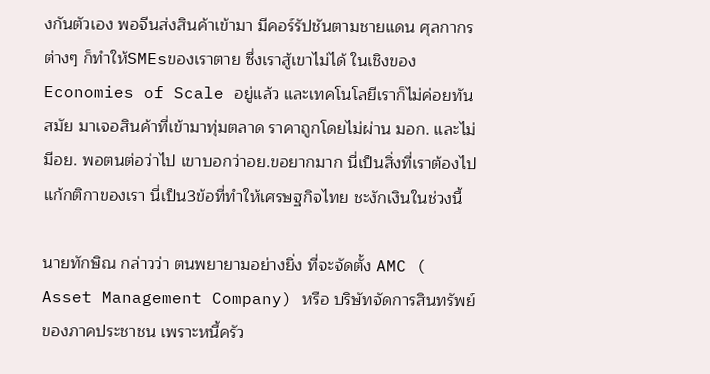งกันตัวเอง พอจีนส่งสินค้าเข้ามา มีคอร์รัปชันตามชายแดน ศุลกากรต่างๆ ก็ทำให้SMEsของเราตาย ซึ่งเราสู้เขาไม่ได้ ในเชิงของ Economies of Scale อยู่แล้ว และเทคโนโลยีเราก็ไม่ค่อยทันสมัย มาเจอสินค้าที่เข้ามาทุ่มตลาด ราคาถูกโดยไม่ผ่าน มอก. และไม่มีอย. พอตนต่อว่าไป เขาบอกว่าอย.ขอยากมาก นี่เป็นสิ่งที่เราต้องไปแก้กติกาของเรา นี่เป็น3ข้อที่ทำให้เศรษฐกิจไทย ชะงักเงินในช่วงนี้

นายทักษิณ กล่าวว่า ตนพยายามอย่างยิ่ง ที่จะจัดตั้ง AMC ( Asset Management Company) หรือ บริษัทจัดการสินทรัพย์ ของภาคประชาชน เพราะหนี้ครัว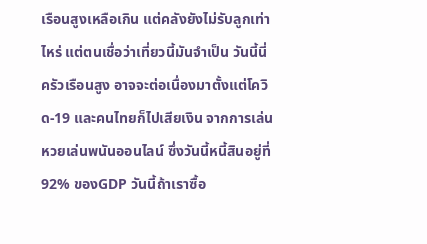เรือนสูงเหลือเกิน แต่คลังยังไม่รับลูกเท่าไหร่ แต่ตนเชื่อว่าเที่ยวนี้มันจำเป็น วันนี้นี่ครัวเรือนสูง อาจจะต่อเนื่องมาตั้งแต่โควิด-19 และคนไทยก็ไปเสียเงิน จากการเล่นหวยเล่นพนันออนไลน์ ซึ่งวันนี้หนี้สินอยู่ที่ 92% ของGDP วันนี้ถ้าเราซื้อ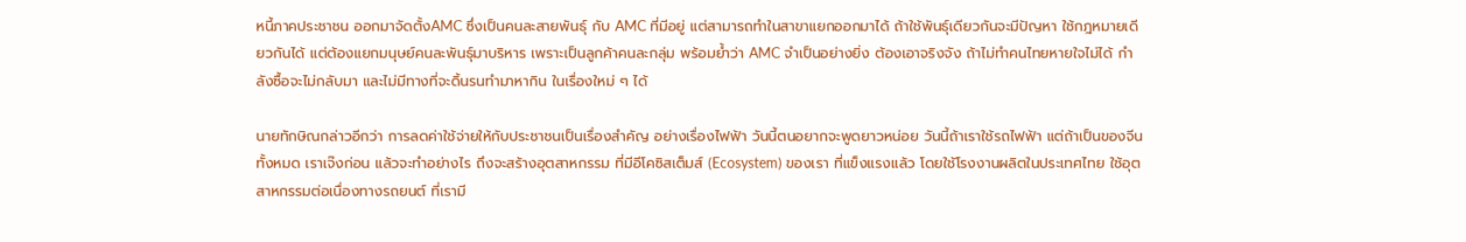หนี้ภาคประชาชน ออกมาจัดตั้งAMC ซึ่งเป็นคนละสายพันธุ์ กับ AMC ที่มีอยู่ แต่สามารถทำในสาขาแยกออกมาได้ ถ้าใช้พันธุ์เดียวกันจะมีปัญหา ใช้กฎหมายเดียวกันได้ แต่ต้องแยกมนุษย์คนละพันธ์ุมาบริหาร เพราะเป็นลูกค้าคนละกลุ่ม พร้อมย้ำว่า AMC จำเป็นอย่างยิ่ง ต้องเอาจริงจัง ถ้าไม่ทำคนไทยหายใจไม่ได้ กำลังซื้อจะไม่กลับมา และไม่มีทางที่จะดิ้นรนทำมาหากิน ในเรื่องใหม่ ๆ ได้

นายทักษิณกล่าวอีกว่า การลดค่าใช้จ่ายให้กับประชาชนเป็นเรื่องสำคัญ อย่างเรื่องไฟฟ้า วันนี้ตนอยากจะพูดยาวหน่อย วันนี้ถ้าเราใช้รถไฟฟ้า แต่ถ้าเป็นของจีนทั้งหมด เราเจ๊งก่อน แล้วจะทำอย่างไร ถึงจะสร้างอุตสาหกรรม ที่มีอีโคซิสเต็มส์ (Ecosystem) ของเรา ที่แข็งแรงแล้ว โดยใช้โรงงานผลิตในประเทศไทย ใช้อุตสาหกรรมต่อเนื่องทางรถยนต์ ที่เรามี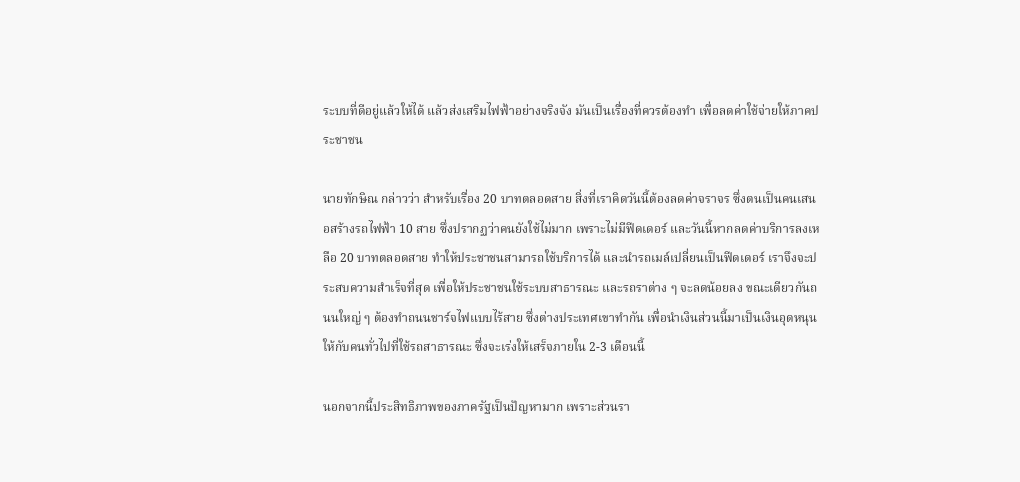ระบบที่ดีอยู่แล้วให้ได้ แล้วส่งเสริมไฟฟ้าอย่างจริงจัง มันเป็นเรื่องที่ควรต้องทำ เพื่อลดค่าใช้จ่ายให้ภาคประชาชน

นายทักษิณ กล่าวว่า สำหรับเรื่อง 20 บาทตลอดสาย สิ่งที่เราคิดวันนี้ต้องลดค่าจราจร ซึ่งตนเป็นคนเสนอสร้างรถไฟฟ้า 10 สาย ซึ่งปรากฏว่าคนยังใช้ไม่มาก เพราะไม่มีฟีดเดอร์ และวันนี้หากลดค่าบริการลงเหลือ 20 บาทตลอดสาย ทำให้ประชาชนสามารถใช้บริการได้ และนำรถเมล์เปลี่ยนเป็นฟีดเดอร์ เราจึงจะประสบความสำเร็จที่สุด เพื่อให้ประชาชนใช้ระบบสาธารณะ และรถราต่าง ๆ จะลดน้อยลง ขณะเดียวกันถนนใหญ่ ๆ ต้องทำถนนชาร์จไฟแบบไร้สาย ซึ่งต่างประเทศเขาทำกัน เพื่อนำเงินส่วนนี้มาเป็นเงินอุดหนุนให้กับคนทั่วไปที่ใช้รถสาธารณะ ซึ่งจะเร่งให้เสร็จภายใน 2-3 เดือนนี้

นอกจากนี้ประสิทธิภาพของภาครัฐเป็นปัญหามาก เพราะส่วนรา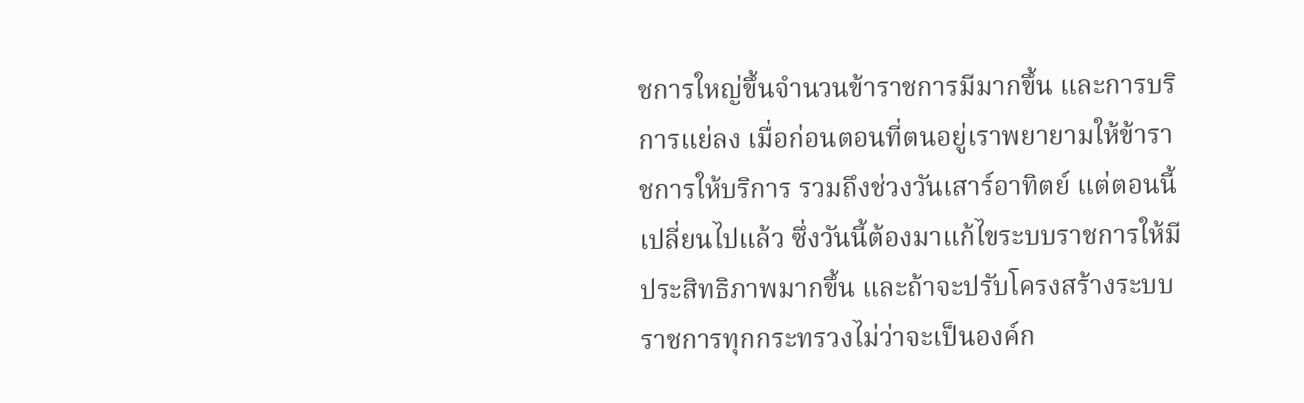ชการใหญ่ขึ้นจำนวนข้าราชการมีมากขึ้น และการบริการแย่ลง เมื่อก่อนตอนที่ตนอยู่เราพยายามให้ข้าราชการให้บริการ รวมถึงช่วงวันเสาร์อาทิตย์ แต่ตอนนี้เปลี่ยนไปแล้ว ซึ่งวันนี้ต้องมาแก้ไขระบบราชการให้มีประสิทธิภาพมากขึ้น และถ้าจะปรับโครงสร้างระบบราชการทุกกระทรวงไม่ว่าจะเป็นองค์ก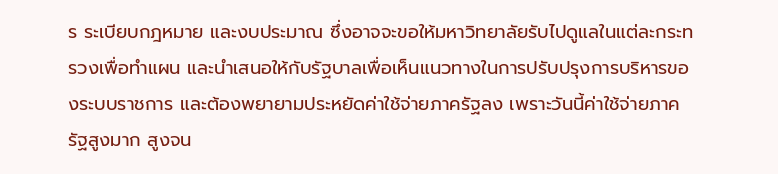ร ระเบียบกฎหมาย และงบประมาณ ซึ่งอาจจะขอให้มหาวิทยาลัยรับไปดูแลในแต่ละกระทรวงเพื่อทำแผน และนำเสนอให้กับรัฐบาลเพื่อเห็นแนวทางในการปรับปรุงการบริหารของระบบราชการ และต้องพยายามประหยัดค่าใช้จ่ายภาครัฐลง เพราะวันนี้ค่าใช้จ่ายภาครัฐสูงมาก สูงจน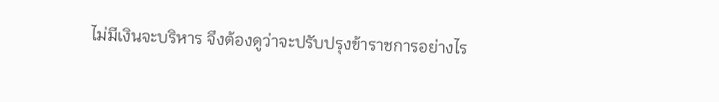ไม่มีเงินจะบริหาร จึงต้องดูว่าจะปรับปรุงข้าราชการอย่างไร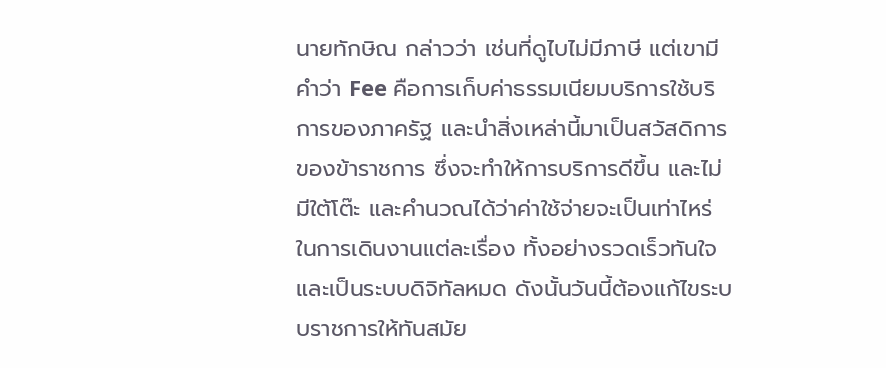นายทักษิณ กล่าวว่า เช่นที่ดูไบไม่มีภาษี แต่เขามีคำว่า Fee คือการเก็บค่าธรรมเนียมบริการใช้บริการของภาครัฐ และนำสิ่งเหล่านี้มาเป็นสวัสดิการของข้าราชการ ซึ่งจะทำให้การบริการดีขึ้น และไม่มีใต้โต๊ะ และคำนวณได้ว่าค่าใช้จ่ายจะเป็นเท่าไหร่ ในการเดินงานแต่ละเรื่อง ทั้งอย่างรวดเร็วทันใจ และเป็นระบบดิจิทัลหมด ดังนั้นวันนี้ต้องแก้ไขระบบราชการให้ทันสมัย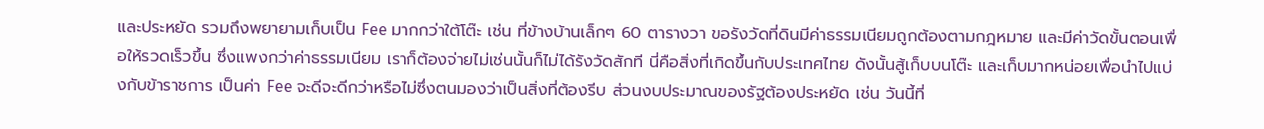และประหยัด รวมถึงพยายามเก็บเป็น Fee มากกว่าใต้โต๊ะ เช่น ที่ข้างบ้านเล็กๆ 60 ตารางวา ขอรังวัดที่ดินมีค่าธรรมเนียมถูกต้องตามกฎหมาย และมีค่าวัดขั้นตอนเพื่อให้รวดเร็วขึ้น ซึ่งแพงกว่าค่าธรรมเนียม เราก็ต้องจ่ายไม่เช่นนั้นก็ไม่ได้รังวัดสักที นี่คือสิ่งที่เกิดขึ้นกับประเทศไทย ดังนั้นสู้เก็บบนโต๊ะ และเก็บมากหน่อยเพื่อนำไปแบ่งกับข้าราชการ เป็นค่า Fee จะดีจะดีกว่าหรือไม่ซึ่งตนมองว่าเป็นสิ่งที่ต้องรีบ ส่วนงบประมาณของรัฐต้องประหยัด เช่น วันนี้ที่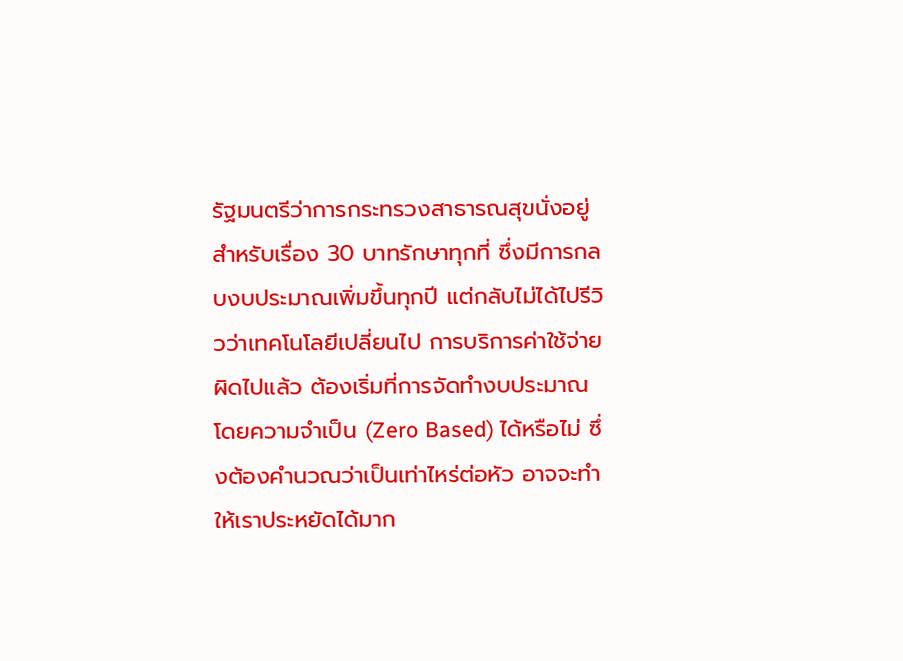รัฐมนตรีว่าการกระทรวงสาธารณสุขนั่งอยู่สำหรับเรื่อง 30 บาทรักษาทุกที่ ซึ่งมีการกลบงบประมาณเพิ่มขึ้นทุกปี แต่กลับไม่ได้ไปรีวิวว่าเทคโนโลยีเปลี่ยนไป การบริการค่าใช้จ่ายผิดไปแล้ว ต้องเริ่มที่การจัดทำงบประมาณโดยความจำเป็น (Zero Based) ได้หรือไม่ ซึ่งต้องคำนวณว่าเป็นเท่าไหร่ต่อหัว อาจจะทำให้เราประหยัดได้มาก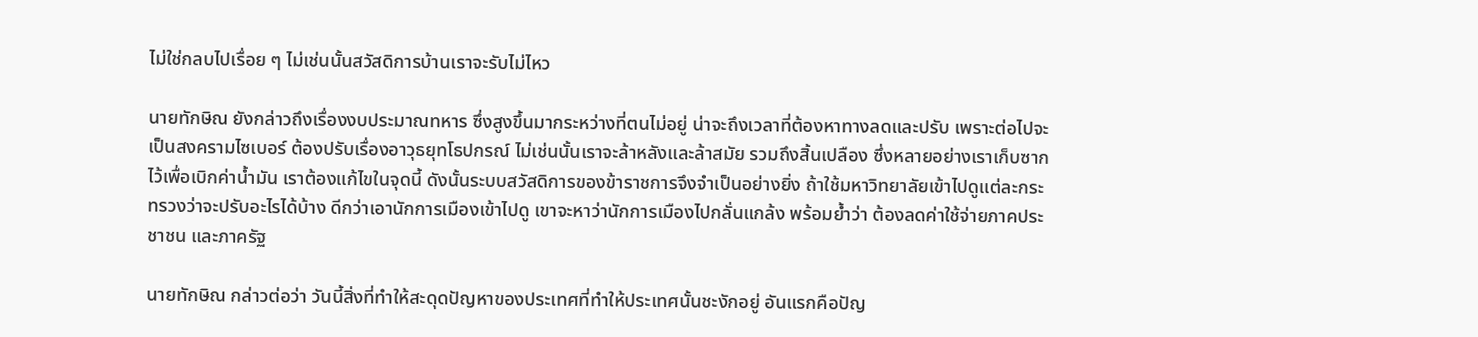ไม่ใช่กลบไปเรื่อย ๆ ไม่เช่นนั้นสวัสดิการบ้านเราจะรับไม่ไหว

นายทักษิณ ยังกล่าวถึงเรื่องงบประมาณทหาร ซึ่งสูงขึ้นมากระหว่างที่ตนไม่อยู่ น่าจะถึงเวลาที่ต้องหาทางลดและปรับ เพราะต่อไปจะเป็นสงครามไซเบอร์ ต้องปรับเรื่องอาวุธยุทโธปกรณ์ ไม่เช่นนั้นเราจะล้าหลังและล้าสมัย รวมถึงสิ้นเปลือง ซึ่งหลายอย่างเราเก็บซากไว้เพื่อเบิกค่าน้ำมัน เราต้องแก้ไขในจุดนี้ ดังนั้นระบบสวัสดิการของข้าราชการจึงจำเป็นอย่างยิ่ง ถ้าใช้มหาวิทยาลัยเข้าไปดูแต่ละกระทรวงว่าจะปรับอะไรได้บ้าง ดีกว่าเอานักการเมืองเข้าไปดู เขาจะหาว่านักการเมืองไปกลั่นแกล้ง พร้อมย้ำว่า ต้องลดค่าใช้จ่ายภาคประชาชน และภาครัฐ

นายทักษิณ กล่าวต่อว่า วันนี้สิ่งที่ทำให้สะดุดปัญหาของประเทศที่ทำให้ประเทศนั้นชะงักอยู่ อันแรกคือปัญ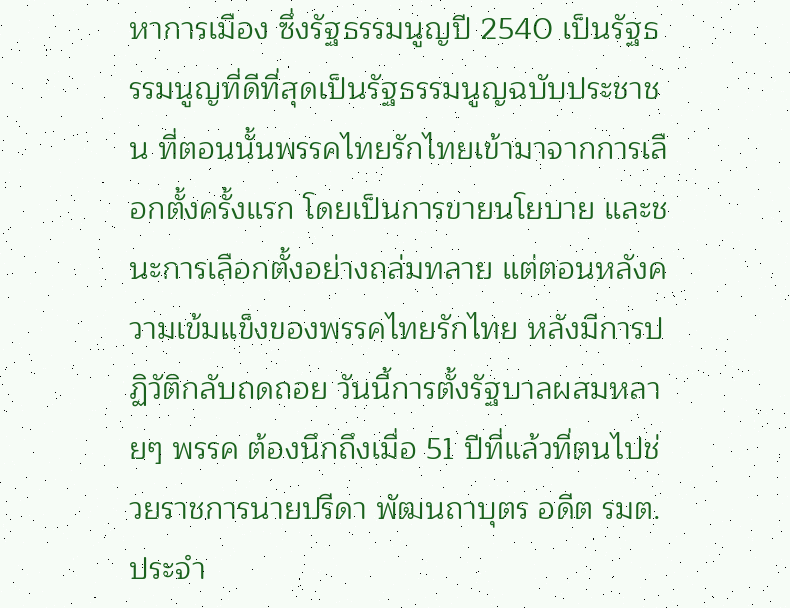หาการเมือง ซึ่งรัฐธรรมนูญปี 2540 เป็นรัฐธรรมนูญที่ดีที่สุดเป็นรัฐธรรมนูญฉบับประชาชน ที่ตอนนั้นพรรคไทยรักไทยเข้ามาจากการเลือกตั้งครั้งแรก โดยเป็นการขายนโยบาย และชนะการเลือกตั้งอย่างถล่มทลาย แต่ตอนหลังความเข้มแข็งของพรรคไทยรักไทย หลังมีการปฏิวัติกลับถดถอย วันนี้การตั้งรัฐบาลผสมหลายๆ พรรค ต้องนึกถึงเมื่อ 51 ปีที่แล้วที่ตนไปช่วยราชการนายปรีดา พัฒนถาบุตร อดีต รมต.ประจำ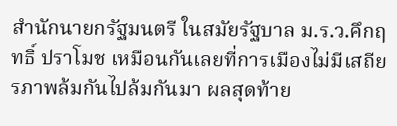สำนักนายกรัฐมนตรี ในสมัยรัฐบาล ม.ร.ว.คึกฤทธิ์ ปราโมช เหมือนกันเลยที่การเมืองไม่มีเสถียรภาพล้มกันไปล้มกันมา ผลสุดท้าย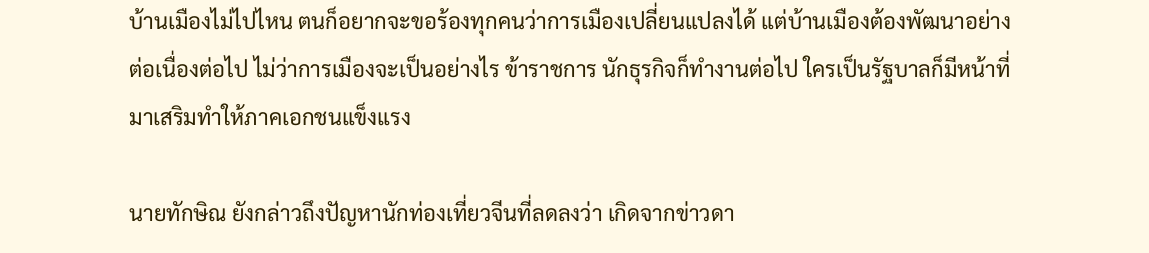บ้านเมืองไม่ไปไหน ตนก็อยากจะขอร้องทุกคนว่าการเมืองเปลี่ยนแปลงได้ แต่บ้านเมืองต้องพัฒนาอย่างต่อเนื่องต่อไป ไม่ว่าการเมืองจะเป็นอย่างไร ข้าราชการ นักธุรกิจก็ทำงานต่อไป ใครเป็นรัฐบาลก็มีหน้าที่มาเสริมทำให้ภาคเอกชนแข็งแรง

นายทักษิณ ยังกล่าวถึงปัญหานักท่องเที่ยวจีนที่ลดลงว่า เกิดจากข่าวดา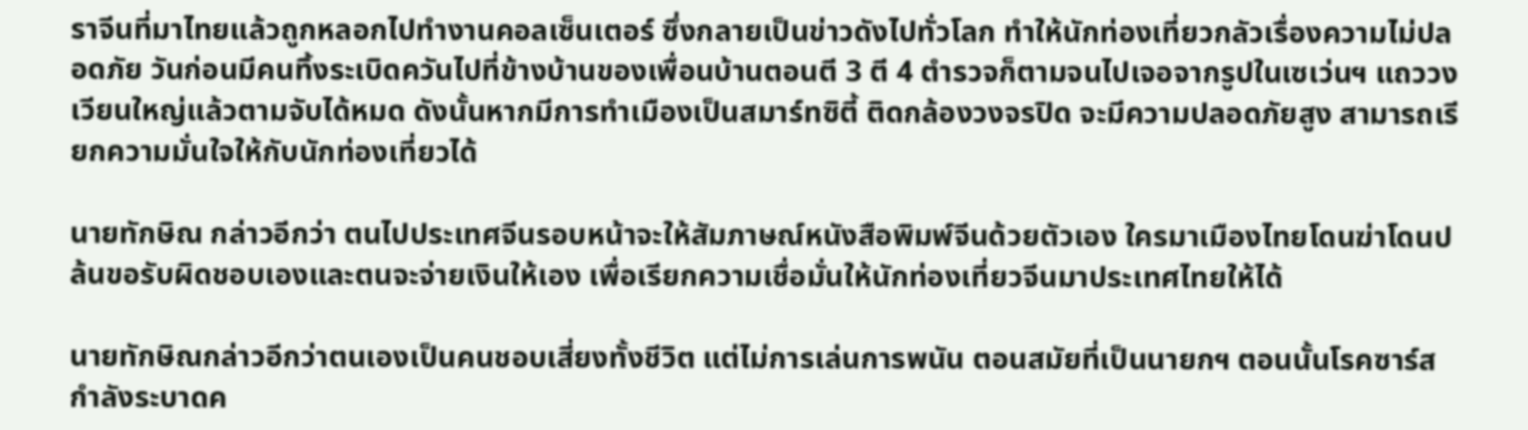ราจีนที่มาไทยแล้วถูกหลอกไปทำงานคอลเซ็นเตอร์ ซึ่งกลายเป็นข่าวดังไปทั่วโลก ทำให้นักท่องเที่ยวกลัวเรื่องความไม่ปลอดภัย วันก่อนมีคนทิ้งระเบิดควันไปที่ข้างบ้านของเพื่อนบ้านตอนตี 3 ตี 4 ตำรวจก็ตามจนไปเจอจากรูปในเซเว่นฯ แถววงเวียนใหญ่แล้วตามจับได้หมด ดังนั้นหากมีการทำเมืองเป็นสมาร์ทซิตี้ ติดกล้องวงจรปิด จะมีความปลอดภัยสูง สามารถเรียกความมั่นใจให้กับนักท่องเที่ยวได้

นายทักษิณ กล่าวอีกว่า ตนไปประเทศจีนรอบหน้าจะให้สัมภาษณ์หนังสือพิมพ์จีนด้วยตัวเอง ใครมาเมืองไทยโดนฆ่าโดนปล้นขอรับผิดชอบเองและตนจะจ่ายเงินให้เอง เพื่อเรียกความเชื่อมั่นให้นักท่องเที่ยวจีนมาประเทศไทยให้ได้

นายทักษิณกล่าวอีกว่าตนเองเป็นคนชอบเสี่ยงทั้งชีวิต แต่ไม่การเล่นการพนัน ตอนสมัยที่เป็นนายกฯ ตอนนั้นโรคซาร์สกำลังระบาดค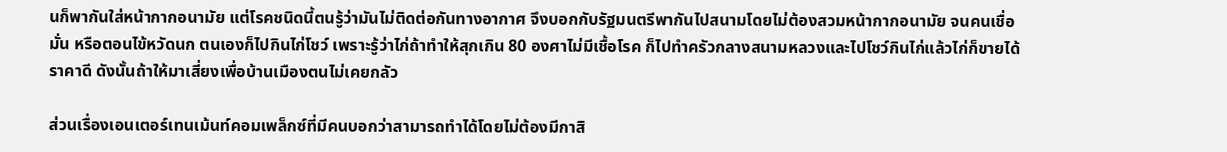นก็พากันใส่หน้ากากอนามัย แต่โรคชนิดนี้ตนรู้ว่ามันไม่ติดต่อกันทางอากาศ จึงบอกกับรัฐมนตรีพากันไปสนามโดยไม่ต้องสวมหน้ากากอนามัย จนคนเชื่อมั่น หรือตอนไข้หวัดนก ตนเองก็ไปกินไก่โชว์ เพราะรู้ว่าไก่ถ้าทำให้สุกเกิน 80 องศาไม่มีเชื้อโรค ก็ไปทำครัวกลางสนามหลวงและไปโชว์กินไก่แล้วไก่ก็ขายได้ราคาดี ดังนั้นถ้าให้มาเสี่ยงเพื่อบ้านเมืองตนไม่เคยกลัว

ส่วนเรื่องเอนเตอร์เทนเม้นท์คอมเพล็กซ์ที่มีคนบอกว่าสามารถทำได้โดยไม่ต้องมีกาสิ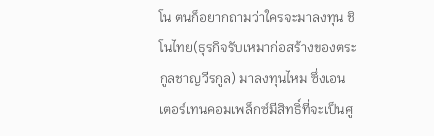โน ตนก็อยากถามว่าใครจะมาลงทุน ชิโนไทย(ธุรกิจรับเหมาก่อสร้างของตระกูลชาญวีรกูล) มาลงทุนไหม ซึ่งเอนเตอร์เทนคอมเพล็กซ์มีสิทธิ์ที่จะเป็นศู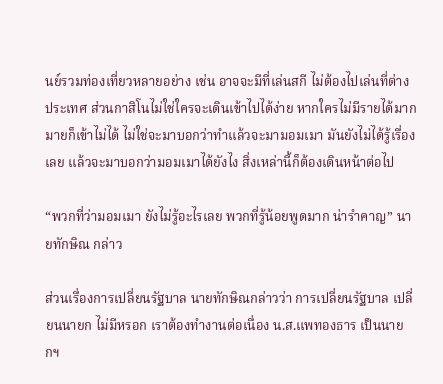นย์รวมท่องเที่ยวหลายอย่าง เช่น อาจจะมีที่เล่นสกี ไม่ต้องไปเล่นที่ต่างประเทศ ส่วนกาสิโนไม่ใช่ใครจะเดินเข้าไปได้ง่าย หากใครไม่มีรายได้มากมายก็เข้าไม่ได้ ไม่ใช่จะมาบอกว่าทำแล้วจะมามอมเมา มันยังไม่ได้รู้เรื่องเลย แล้วจะมาบอกว่ามอมเมาได้ยังไง สิ่งเหล่านี้ก็ต้องเดินหน้าต่อไป

“พวกที่ว่ามอมเมา ยังไม่รู้อะไรเลย พวกที่รู้น้อยพูดมาก น่ารำคาญ” นายทักษิณ กล่าว

ส่วนเรื่องการเปลี่ยนรัฐบาล นายทักษิณกล่าวว่า การเปลี่ยนรัฐบาล เปลี่ยนนายก ไม่มีหรอก เราต้องทำงานต่อเนื่อง น.ส.แพทองธาร เป็นนายกฯ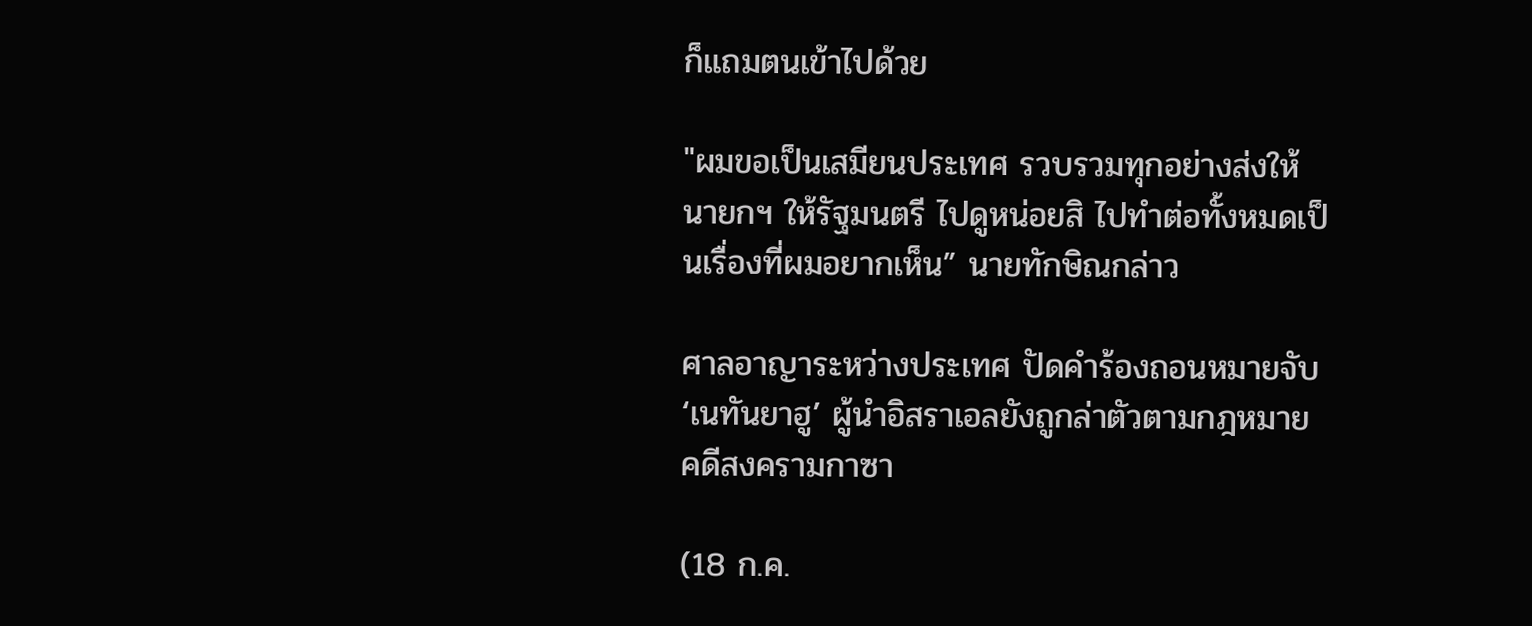ก็แถมตนเข้าไปด้วย

"ผมขอเป็นเสมียนประเทศ รวบรวมทุกอย่างส่งให้นายกฯ ให้รัฐมนตรี ไปดูหน่อยสิ ไปทำต่อทั้งหมดเป็นเรื่องที่ผมอยากเห็น” นายทักษิณกล่าว

ศาลอาญาระหว่างประเทศ ปัดคำร้องถอนหมายจับ ‘เนทันยาฮู’ ผู้นำอิสราเอลยังถูกล่าตัวตามกฎหมาย คดีสงครามกาซา

(18 ก.ค.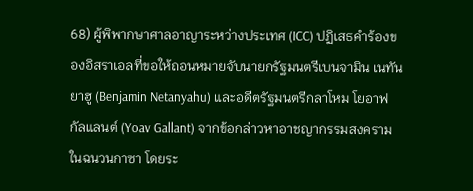68) ผู้พิพากษาศาลอาญาระหว่างประเทศ (ICC) ปฏิเสธคำร้องของอิสราเอลที่ขอให้ถอนหมายจับนายกรัฐมนตรีเบนจามิน เนทันยาฮู (Benjamin Netanyahu) และอดีตรัฐมนตรีกลาโหม โยอาฟ กัลแลนต์ (Yoav Gallant) จากข้อกล่าวหาอาชญากรรมสงครามในฉนวนกาซา โดยระ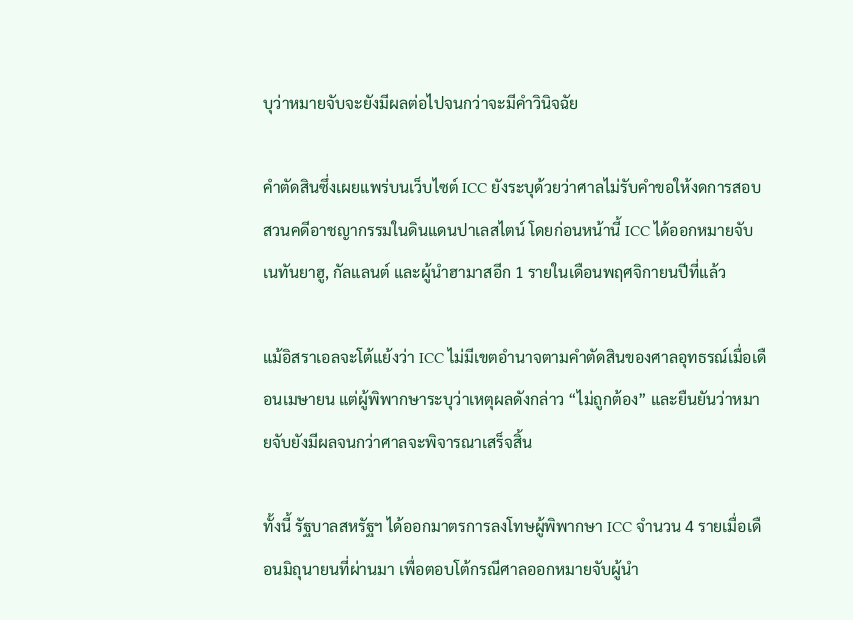บุว่าหมายจับจะยังมีผลต่อไปจนกว่าจะมีคำวินิจฉัย

คำตัดสินซึ่งเผยแพร่บนเว็บไซต์ ICC ยังระบุด้วยว่าศาลไม่รับคำขอให้งดการสอบสวนคดีอาชญากรรมในดินแดนปาเลสไตน์ โดยก่อนหน้านี้ ICC ได้ออกหมายจับเนทันยาฮู, กัลแลนต์ และผู้นำฮามาสอีก 1 รายในเดือนพฤศจิกายนปีที่แล้ว

แม้อิสราเอลจะโต้แย้งว่า ICC ไม่มีเขตอำนาจตามคำตัดสินของศาลอุทธรณ์เมื่อเดือนเมษายน แต่ผู้พิพากษาระบุว่าเหตุผลดังกล่าว “ไม่ถูกต้อง” และยืนยันว่าหมายจับยังมีผลจนกว่าศาลจะพิจารณาเสร็จสิ้น

ทั้งนี้ รัฐบาลสหรัฐฯ ได้ออกมาตรการลงโทษผู้พิพากษา ICC จำนวน 4 รายเมื่อเดือนมิถุนายนที่ผ่านมา เพื่อตอบโต้กรณีศาลออกหมายจับผู้นำ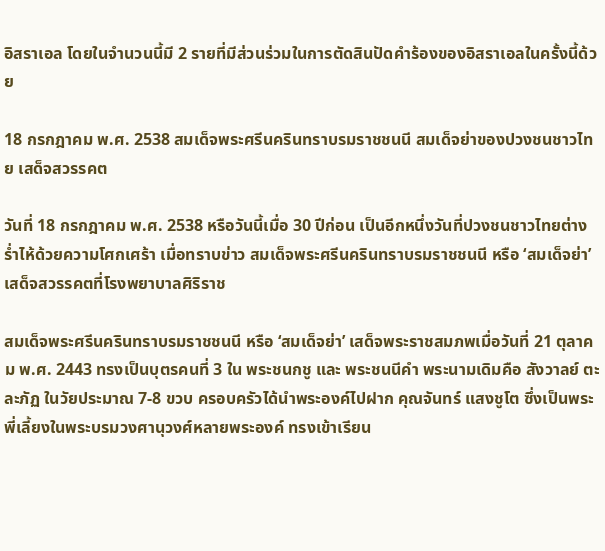อิสราเอล โดยในจำนวนนี้มี 2 รายที่มีส่วนร่วมในการตัดสินปัดคำร้องของอิสราเอลในครั้งนี้ด้วย

18 กรกฎาคม พ.ศ. 2538 สมเด็จพระศรีนครินทราบรมราชชนนี สมเด็จย่าของปวงชนชาวไทย เสด็จสวรรคต

วันที่ 18 กรกฎาคม พ.ศ. 2538 หรือวันนี้เมื่อ 30 ปีก่อน เป็นอีกหนึ่งวันที่ปวงชนชาวไทยต่างร่ำไห้ด้วยความโศกเศร้า เมื่อทราบข่าว สมเด็จพระศรีนครินทราบรมราชชนนี หรือ ‘สมเด็จย่า’ เสด็จสวรรคตที่โรงพยาบาลศิริราช

สมเด็จพระศรีนครินทราบรมราชชนนี หรือ ‘สมเด็จย่า’ เสด็จพระราชสมภพเมื่อวันที่ 21 ตุลาคม พ.ศ. 2443 ทรงเป็นบุตรคนที่ 3 ใน พระชนกชู และ พระชนนีคำ พระนามเดิมคือ สังวาลย์ ตะละภัฏ ในวัยประมาณ 7-8 ขวบ ครอบครัวได้นำพระองค์ไปฝาก คุณจันทร์ แสงชูโต ซึ่งเป็นพระพี่เลี้ยงในพระบรมวงศานุวงศ์หลายพระองค์ ทรงเข้าเรียน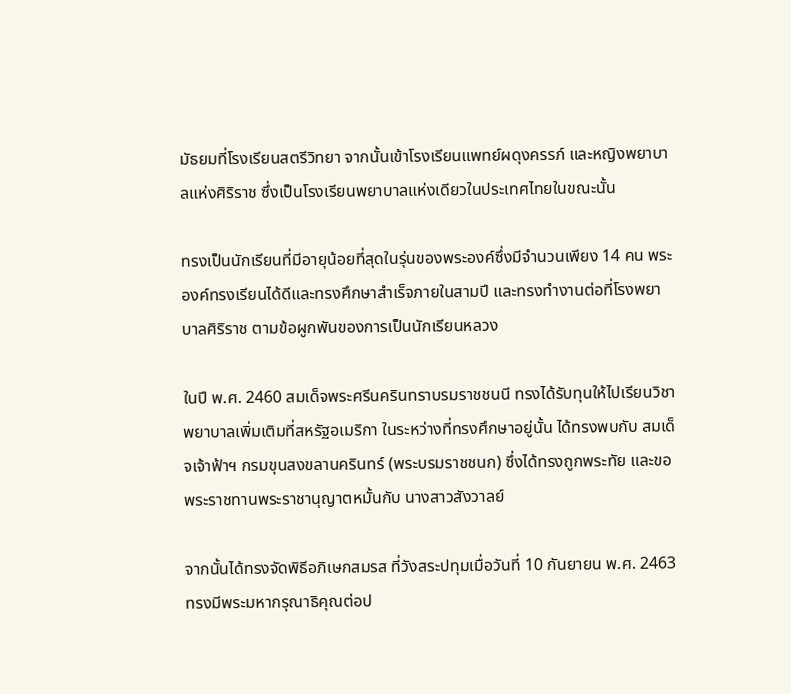มัธยมที่โรงเรียนสตรีวิทยา จากนั้นเข้าโรงเรียนแพทย์ผดุงครรภ์ และหญิงพยาบาลแห่งศิริราช ซึ่งเป็นโรงเรียนพยาบาลแห่งเดียวในประเทศไทยในขณะนั้น

ทรงเป็นนักเรียนที่มีอายุน้อยที่สุดในรุ่นของพระองค์ซึ่งมีจำนวนเพียง 14 คน พระองค์ทรงเรียนได้ดีและทรงศึกษาสำเร็จภายในสามปี และทรงทำงานต่อที่โรงพยาบาลศิริราช ตามข้อผูกพันของการเป็นนักเรียนหลวง

ในปี พ.ศ. 2460 สมเด็จพระศรีนครินทราบรมราชชนนี ทรงได้รับทุนให้ไปเรียนวิชาพยาบาลเพิ่มเติมที่สหรัฐอเมริกา ในระหว่างที่ทรงศึกษาอยู่นั้น ได้ทรงพบกับ สมเด็จเจ้าฟ้าฯ กรมขุนสงขลานครินทร์ (พระบรมราชชนก) ซึ่งได้ทรงถูกพระทัย และขอพระราชทานพระราชานุญาตหมั้นกับ นางสาวสังวาลย์

จากนั้นได้ทรงจัดพิธีอภิเษกสมรส ที่วังสระปทุมเมื่อวันที่ 10 กันยายน พ.ศ. 2463 ทรงมีพระมหากรุณาธิคุณต่อป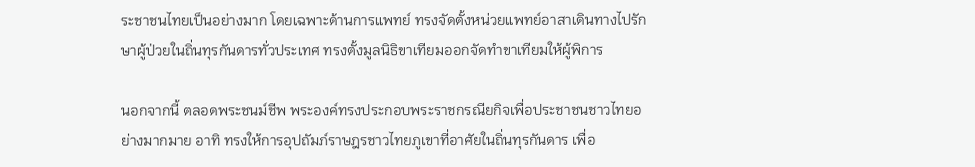ระชาชนไทยเป็นอย่างมาก โดยเฉพาะด้านการแพทย์ ทรงจัดตั้งหน่วยแพทย์อาสาเดินทางไปรักษาผู้ป่วยในถิ่นทุรกันดารทั่วประเทศ ทรงตั้งมูลนิธิขาเทียมออกจัดทำขาเทียมให้ผู้พิการ

นอกจากนี้ ตลอดพระชนม์ชีพ พระองค์ทรงประกอบพระราชกรณียกิจเพื่อประชาชนชาวไทยอย่างมากมาย อาทิ ทรงให้การอุปถัมภ์ราษฎรชาวไทยภูเขาที่อาศัยในถิ่นทุรกันดาร เพื่อ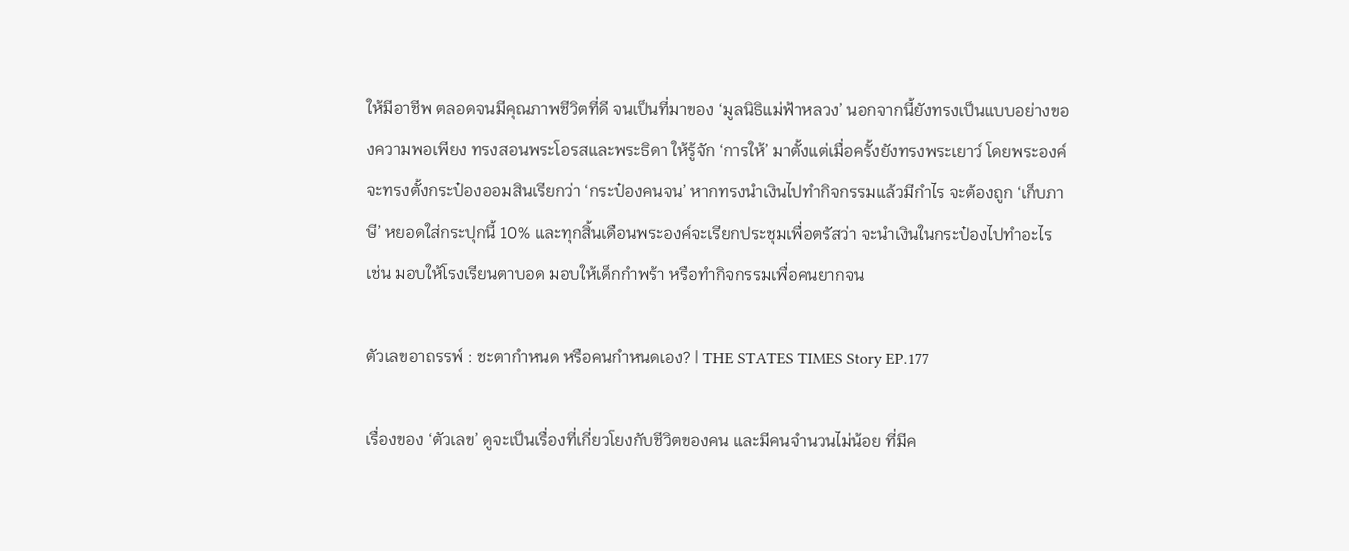ให้มีอาชีพ ตลอดจนมีคุณภาพชีวิตที่ดี จนเป็นที่มาของ ‘มูลนิธิแม่ฟ้าหลวง’ นอกจากนี้ยังทรงเป็นแบบอย่างของความพอเพียง ทรงสอนพระโอรสและพระธิดา ให้รู้จัก ‘การให้’ มาตั้งแต่เมื่อครั้งยังทรงพระเยาว์ โดยพระองค์จะทรงตั้งกระป๋องออมสินเรียกว่า ‘กระป๋องคนจน’ หากทรงนำเงินไปทำกิจกรรมแล้วมีกำไร จะต้องถูก ‘เก็บภาษี’ หยอดใส่กระปุกนี้ 10% และทุกสิ้นเดือนพระองค์จะเรียกประชุมเพื่อตรัสว่า จะนำเงินในกระป๋องไปทำอะไร เช่น มอบให้โรงเรียนตาบอด มอบให้เด็กกำพร้า หรือทำกิจกรรมเพื่อคนยากจน

ตัวเลขอาถรรพ์ : ชะตากำหนด หรือคนกำหนดเอง? | THE STATES TIMES Story EP.177

เรื่องของ ‘ตัวเลข’ ดูจะเป็นเรื่องที่เกี่ยวโยงกับชีวิตของคน และมีคนจำนวนไม่น้อย ที่มีค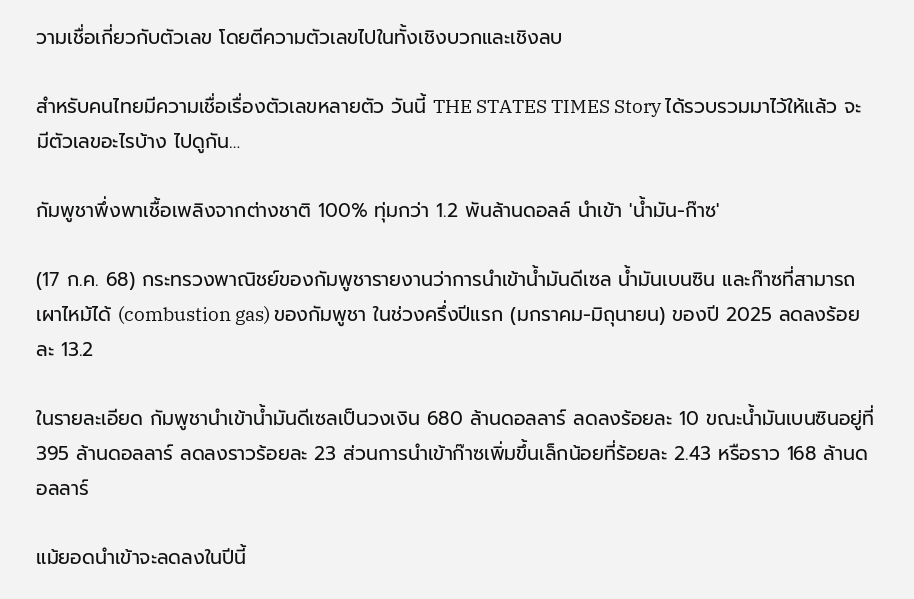วามเชื่อเกี่ยวกับตัวเลข โดยตีความตัวเลขไปในทั้งเชิงบวกและเชิงลบ

สำหรับคนไทยมีความเชื่อเรื่องตัวเลขหลายตัว วันนี้ THE STATES TIMES Story ได้รวบรวมมาไว้ให้แล้ว จะมีตัวเลขอะไรบ้าง ไปดูกัน…

กัมพูชาพึ่งพาเชื้อเพลิงจากต่างชาติ 100% ทุ่มกว่า 1.2 พันล้านดอลล์ นำเข้า 'น้ำมัน-ก๊าซ'

(17 ก.ค. 68) กระทรวงพาณิชย์ของกัมพูชารายงานว่าการนำเข้าน้ำมันดีเซล น้ำมันเบนซิน และก๊าซที่สามารถเผาไหม้ได้ (combustion gas) ของกัมพูชา ในช่วงครึ่งปีแรก (มกราคม-มิถุนายน) ของปี 2025 ลดลงร้อยละ 13.2

ในรายละเอียด กัมพูชานำเข้าน้ำมันดีเซลเป็นวงเงิน 680 ล้านดอลลาร์ ลดลงร้อยละ 10 ขณะน้ำมันเบนซินอยู่ที่ 395 ล้านดอลลาร์ ลดลงราวร้อยละ 23 ส่วนการนำเข้าก๊าซเพิ่มขึ้นเล็กน้อยที่ร้อยละ 2.43 หรือราว 168 ล้านดอลลาร์

แม้ยอดนำเข้าจะลดลงในปีนี้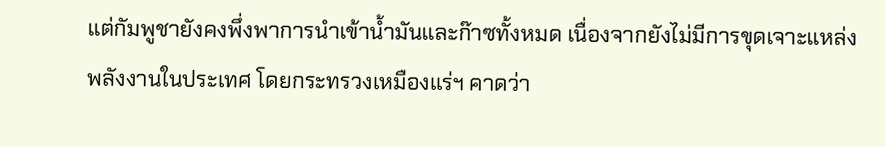แต่กัมพูชายังคงพึ่งพาการนำเข้าน้ำมันและก๊าซทั้งหมด เนื่องจากยังไม่มีการขุดเจาะแหล่งพลังงานในประเทศ โดยกระทรวงเหมืองแร่ฯ คาดว่า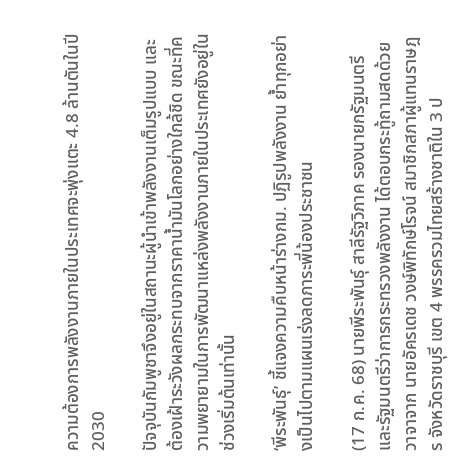ความต้องการพลังงานภายในประเทศจะพุ่งแตะ 4.8 ล้านตันในปี 2030

ปัจจุบันกัมพูชาจึงอยู่ในสถานะผู้นำเข้าพลังงานเต็มรูปแบบ และต้องเฝ้าระวังผลกระทบจากราคาน้ำมันโลกอย่างใกล้ชิด ขณะที่ความพยายามในการพัฒนาแหล่งพลังงานภายในประเทศยังอยู่ในช่วงเริ่มต้นเท่านั้น

‘พีระพันธุ์’ ชี้แจงความคืบหน้าร่างกม. ปฏิรูปพลังงาน ย้ำทุกอย่างเป็นไปตามแผนเร่งลดภาระพี่น้องประชาชน

(17 ก.ค. 68) นายพีระพันธุ์ สาลีรัฐวิภาค รองนายกรัฐมนตรีและรัฐมนตรีว่าการกระทรวงพลังงาน ได้ตอบกระทู้ถามสดด้วยวาจาจาก นายอัครเดช วงษ์พิทักษ์โรจน์ สมาชิกสภาผู้แทนราษฎร จังหวัดราชบุรี เขต 4 พรรครวมไทยสร้างชาติใน 3 ป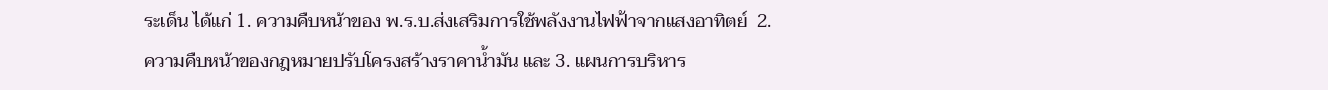ระเด็น ได้แก่ 1. ความคืบหน้าของ พ.ร.บ.ส่งเสริมการใช้พลังงานไฟฟ้าจากแสงอาทิตย์  2. ความคืบหน้าของกฎหมายปรับโครงสร้างราคาน้ำมัน และ 3. แผนการบริหาร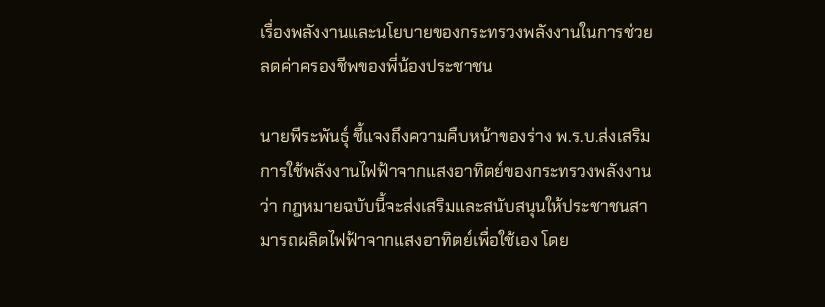เรื่องพลังงานและนโยบายของกระทรวงพลังงานในการช่วยลดค่าครองชีพของพี่น้องประชาชน

นายพีระพันธุ์ ชี้แจงถึงความคืบหน้าของร่าง พ.ร.บ.ส่งเสริมการใช้พลังงานไฟฟ้าจากแสงอาทิตย์ของกระทรวงพลังงานว่า กฎหมายฉบับนี้จะส่งเสริมและสนับสนุนให้ประชาชนสามารถผลิตไฟฟ้าจากแสงอาทิตย์เพื่อใช้เอง โดย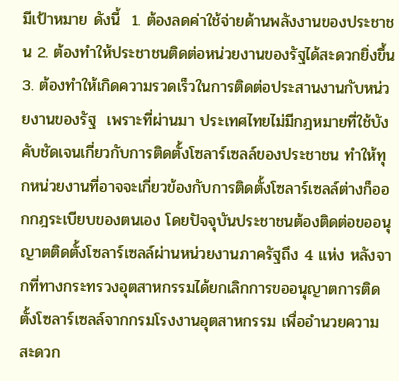มีเป้าหมาย ดังนี้  1. ต้องลดค่าใช้จ่ายด้านพลังงานของประชาชน 2. ต้องทำให้ประชาชนติดต่อหน่วยงานของรัฐได้สะดวกยิ่งขึ้น 3. ต้องทำให้เกิดความรวดเร็วในการติดต่อประสานงานกับหน่วยงานของรัฐ  เพราะที่ผ่านมา ประเทศไทยไม่มีกฎหมายที่ใช้บังคับชัดเจนเกี่ยวกับการติดตั้งโซลาร์เซลล์ของประชาชน ทำให้ทุกหน่วยงานที่อาจจะเกี่ยวข้องกับการติดตั้งโซลาร์เซลล์ต่างก็ออกกฎระเบียบของตนเอง โดยปัจจุบันประชาชนต้องติดต่อขออนุญาตติดตั้งโซลาร์เซลล์ผ่านหน่วยงานภาครัฐถึง 4 แห่ง หลังจากที่ทางกระทรวงอุตสาหกรรมได้ยกเลิกการขออนุญาตการติดตั้งโซลาร์เซลล์จากกรมโรงงานอุตสาหกรรม เพื่ออำนวยความสะดวก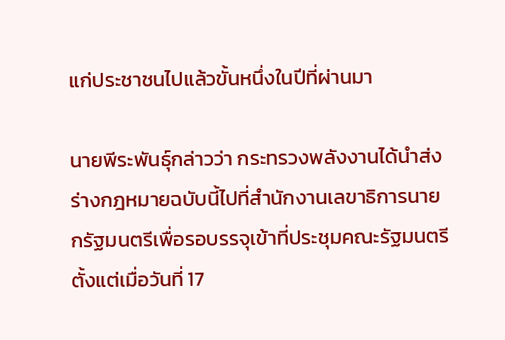แก่ประชาชนไปแล้วขั้นหนึ่งในปีที่ผ่านมา

นายพีระพันธุ์กล่าวว่า กระทรวงพลังงานได้นำส่งร่างกฎหมายฉบับนี้ไปที่สำนักงานเลขาธิการนายกรัฐมนตรีเพื่อรอบรรจุเข้าที่ประชุมคณะรัฐมนตรี ตั้งแต่เมื่อวันที่ 17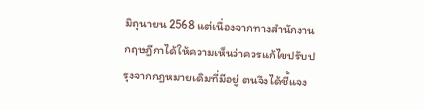มิถุนายน 2568 แต่เนื่องจากทางสำนักงานกฤษฎีกาได้ให้ความเห็นว่าควรแก้ไขปรับปรุงจากกฎหมายเดิมที่มีอยู่ ตนจึงได้ชี้แจง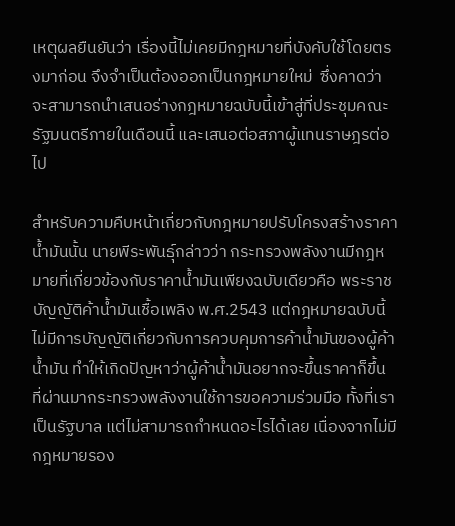เหตุผลยืนยันว่า เรื่องนี้ไม่เคยมีกฎหมายที่บังคับใช้โดยตรงมาก่อน จึงจำเป็นต้องออกเป็นกฎหมายใหม่  ซึ่งคาดว่าจะสามารถนำเสนอร่างกฎหมายฉบับนี้เข้าสู่ที่ประชุมคณะรัฐมนตรีภายในเดือนนี้ และเสนอต่อสภาผู้แทนราษฎรต่อไป

สำหรับความคืบหน้าเกี่ยวกับกฎหมายปรับโครงสร้างราคาน้ำมันนั้น นายพีระพันธุ์กล่าวว่า กระทรวงพลังงานมีกฎหมายที่เกี่ยวข้องกับราคาน้ำมันเพียงฉบับเดียวคือ พระราชบัญญัติค้าน้ำมันเชื้อเพลิง พ.ศ.2543 แต่กฎหมายฉบับนี้ไม่มีการบัญญัติเกี่ยวกับการควบคุมการค้าน้ำมันของผู้ค้าน้ำมัน ทำให้เกิดปัญหาว่าผู้ค้าน้ำมันอยากจะขึ้นราคาก็ขึ้น ที่ผ่านมากระทรวงพลังงานใช้การขอความร่วมมือ ทั้งที่เราเป็นรัฐบาล แต่ไม่สามารถกำหนดอะไรได้เลย เนื่องจากไม่มีกฎหมายรอง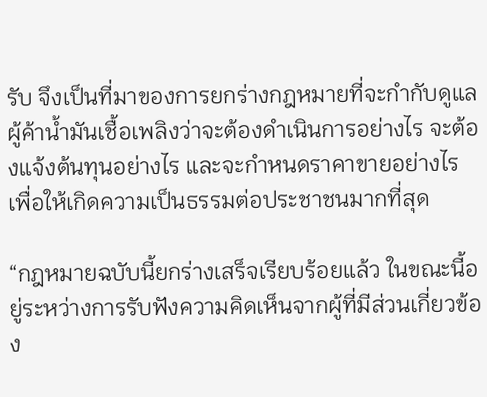รับ จึงเป็นที่มาของการยกร่างกฎหมายที่จะกำกับดูแลผู้ค้าน้ำมันเชื้อเพลิงว่าจะต้องดำเนินการอย่างไร จะต้องแจ้งต้นทุนอย่างไร และจะกำหนดราคาขายอย่างไร เพื่อให้เกิดความเป็นธรรมต่อประชาชนมากที่สุด

“กฎหมายฉบับนี้ยกร่างเสร็จเรียบร้อยแล้ว ในขณะนี้อยู่ระหว่างการรับฟังความคิดเห็นจากผู้ที่มีส่วนเกี่ยวข้อง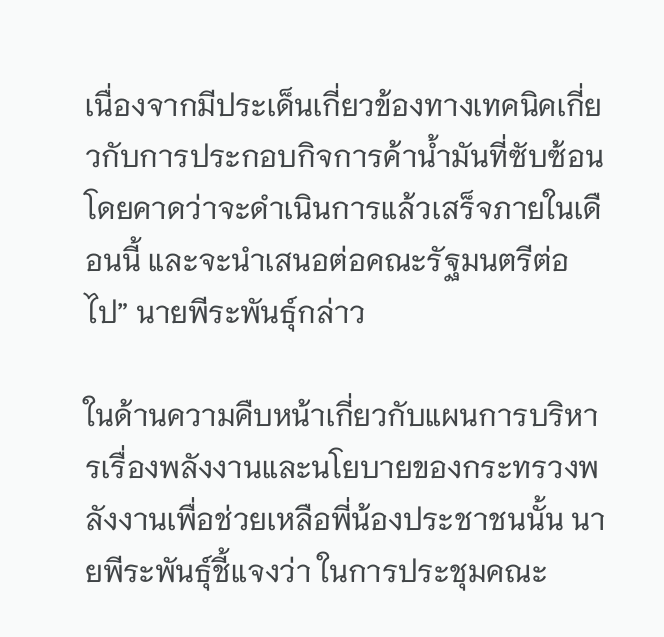เนื่องจากมีประเด็นเกี่ยวข้องทางเทคนิคเกี่ยวกับการประกอบกิจการค้าน้ำมันที่ซับซ้อน โดยคาดว่าจะดำเนินการแล้วเสร็จภายในเดือนนี้ และจะนำเสนอต่อคณะรัฐมนตรีต่อไป” นายพีระพันธุ์กล่าว

ในด้านความคืบหน้าเกี่ยวกับแผนการบริหารเรื่องพลังงานและนโยบายของกระทรวงพลังงานเพื่อช่วยเหลือพี่น้องประชาชนนั้น นายพีระพันธุ์ชี้แจงว่า ในการประชุมคณะ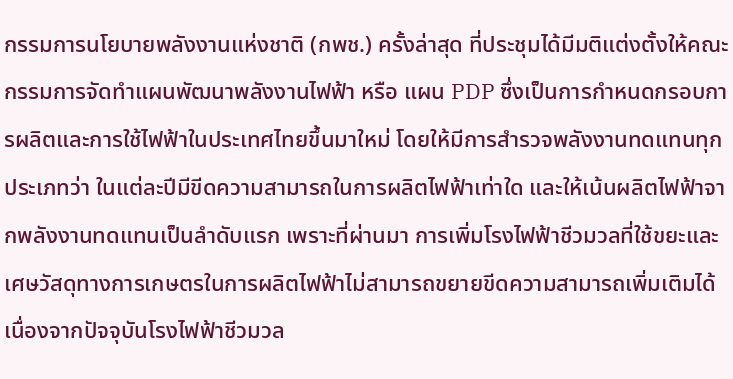กรรมการนโยบายพลังงานแห่งชาติ (กพช.) ครั้งล่าสุด ที่ประชุมได้มีมติแต่งตั้งให้คณะกรรมการจัดทำแผนพัฒนาพลังงานไฟฟ้า หรือ แผน PDP ซึ่งเป็นการกำหนดกรอบการผลิตและการใช้ไฟฟ้าในประเทศไทยขึ้นมาใหม่ โดยให้มีการสำรวจพลังงานทดแทนทุกประเภทว่า ในแต่ละปีมีขีดความสามารถในการผลิตไฟฟ้าเท่าใด และให้เน้นผลิตไฟฟ้าจากพลังงานทดแทนเป็นลำดับแรก เพราะที่ผ่านมา การเพิ่มโรงไฟฟ้าชีวมวลที่ใช้ขยะและเศษวัสดุทางการเกษตรในการผลิตไฟฟ้าไม่สามารถขยายขีดความสามารถเพิ่มเติมได้ เนื่องจากปัจจุบันโรงไฟฟ้าชีวมวล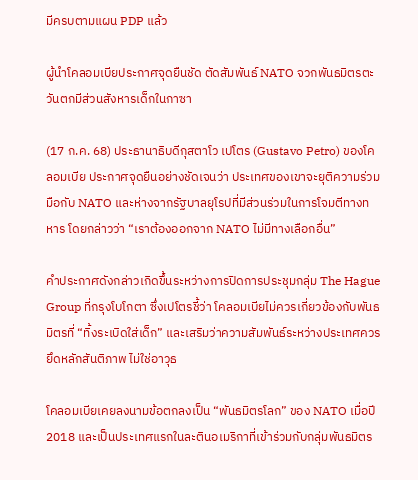มีครบตามแผน PDP แล้ว

ผู้นำโคลอมเบียประกาศจุดยืนชัด ตัดสัมพันธ์ NATO จวกพันธมิตรตะวันตกมีส่วนสังหารเด็กในกาซา

(17 ก.ค. 68) ประธานาธิบดีกุสตาโว เปโตร (Gustavo Petro) ของโคลอมเบีย ประกาศจุดยืนอย่างชัดเจนว่า ประเทศของเขาจะยุติความร่วมมือกับ NATO และห่างจากรัฐบาลยุโรปที่มีส่วนร่วมในการโจมตีทางทหาร โดยกล่าวว่า “เราต้องออกจาก NATO ไม่มีทางเลือกอื่น”

คำประกาศดังกล่าวเกิดขึ้นระหว่างการปิดการประชุมกลุ่ม The Hague Group ที่กรุงโบโกตา ซึ่งเปโตรชี้ว่า โคลอมเบียไม่ควรเกี่ยวข้องกับพันธมิตรที่ “ทิ้งระเบิดใส่เด็ก” และเสริมว่าความสัมพันธ์ระหว่างประเทศควรยึดหลักสันติภาพ ไม่ใช่อาวุธ

โคลอมเบียเคยลงนามข้อตกลงเป็น “พันธมิตรโลก” ของ NATO เมื่อปี 2018 และเป็นประเทศแรกในละตินอเมริกาที่เข้าร่วมกับกลุ่มพันธมิตร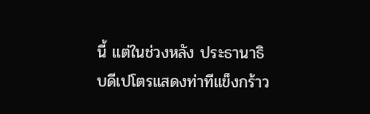นี้ แต่ในช่วงหลัง ประธานาธิบดีเปโตรแสดงท่าทีแข็งกร้าว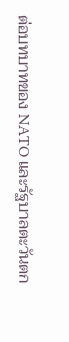ต่อบทบาทของ NATO และรัฐบาลตะวันตก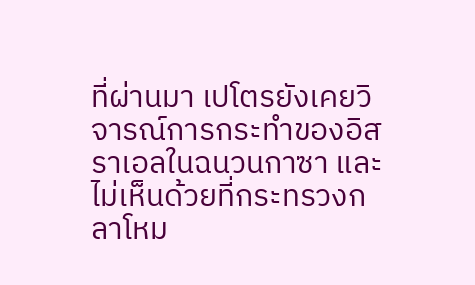ที่ผ่านมา เปโตรยังเคยวิจารณ์การกระทำของอิสราเอลในฉนวนกาซา และไม่เห็นด้วยที่กระทรวงกลาโหม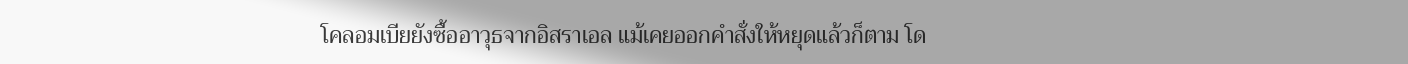โคลอมเบียยังซื้ออาวุธจากอิสราเอล แม้เคยออกคำสั่งให้หยุดแล้วก็ตาม โด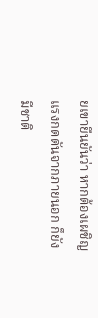ยเขายืนยันว่า หากต้องเผชิญแรงกดดันจากภายนอก ก็ยังมีชาติ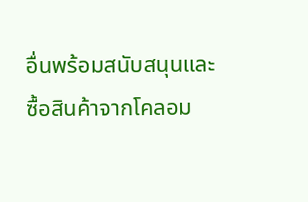อื่นพร้อมสนับสนุนและซื้อสินค้าจากโคลอม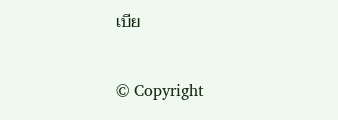เบีย


© Copyright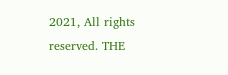2021, All rights reserved. THE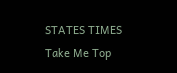STATES TIMES
Take Me Top